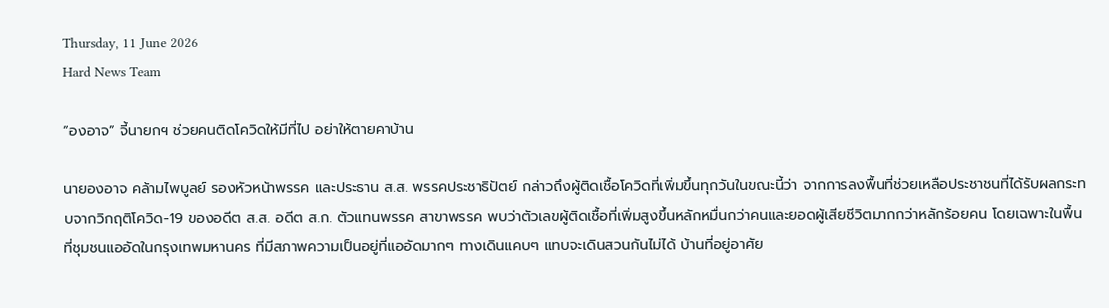Thursday, 11 June 2026
Hard News Team

“องอาจ” จี้นายกฯ ช่วยคนติดโควิดให้มีที่ไป อย่าให้ตายคาบ้าน

นายองอาจ คล้ามไพบูลย์ รองหัวหน้าพรรค และประธาน ส.ส. พรรคประชาธิปัตย์ กล่าวถึงผู้ติดเชื้อโควิดที่เพิ่มขึ้นทุกวันในขณะนี้ว่า จากการลงพื้นที่ช่วยเหลือประชาชนที่ได้รับผลกระทบจากวิกฤติโควิด-19 ของอดีต ส.ส. อดีต ส.ก. ตัวแทนพรรค สาขาพรรค พบว่าตัวเลขผู้ติดเชื้อที่เพิ่มสูงขึ้นหลักหมื่นกว่าคนและยอดผู้เสียชีวิตมากกว่าหลักร้อยคน โดยเฉพาะในพื้นที่ชุมชนแออัดในกรุงเทพมหานคร ที่มีสภาพความเป็นอยู่ที่แออัดมากๆ ทางเดินแคบๆ แทบจะเดินสวนกันไม่ได้ บ้านที่อยู่อาศัย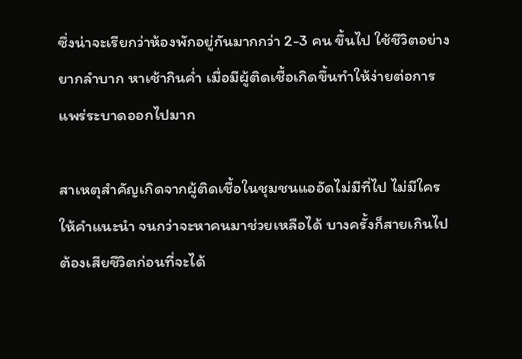ซึ่งน่าจะเรียกว่าห้องพักอยู่กันมากกว่า 2-3 คน ขึ้นไป ใช้ชีวิตอย่างยากลำบาก หาเช้ากินค่ำ เมื่อมีผู้ติดเชื้อเกิดขึ้นทำให้ง่ายต่อการแพร่ระบาดออกไปมาก

สาเหตุสำคัญเกิดจากผู้ติดเชื้อในชุมชนแออัดไม่มีที่ไป ไม่มีใครให้คำแนะนำ จนกว่าจะหาคนมาช่วยเหลือได้ บางครั้งก็สายเกินไป ต้องเสียชีวิตก่อนที่จะได้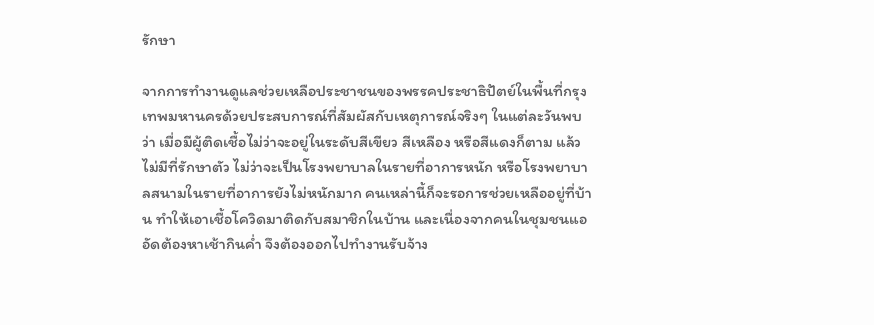รักษา

จากการทำงานดูแลช่วยเหลือประชาชนของพรรคประชาธิปัตย์ในพื้นที่กรุงเทพมหานครด้วยประสบการณ์ที่สัมผัสกับเหตุการณ์จริงๆ ในแต่ละวันพบว่า เมื่อมีผู้ติดเชื้อไม่ว่าจะอยู่ในระดับสีเขียว สีเหลือง หรือสีแดงก็ตาม แล้วไม่มีที่รักษาตัว ไม่ว่าจะเป็นโรงพยาบาลในรายที่อาการหนัก หรือโรงพยาบาลสนามในรายที่อาการยังไม่หนักมาก คนเหล่านี้ก็จะรอการช่วยเหลืออยู่ที่บ้าน ทำให้เอาเชื้อโควิดมาติดกับสมาชิกในบ้าน และเนื่องจากคนในชุมชนแออัดต้องหาเช้ากินค่ำ จึงต้องออกไปทำงานรับจ้าง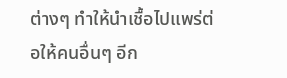ต่างๆ ทำให้นำเชื้อไปแพร่ต่อให้คนอื่นๆ อีก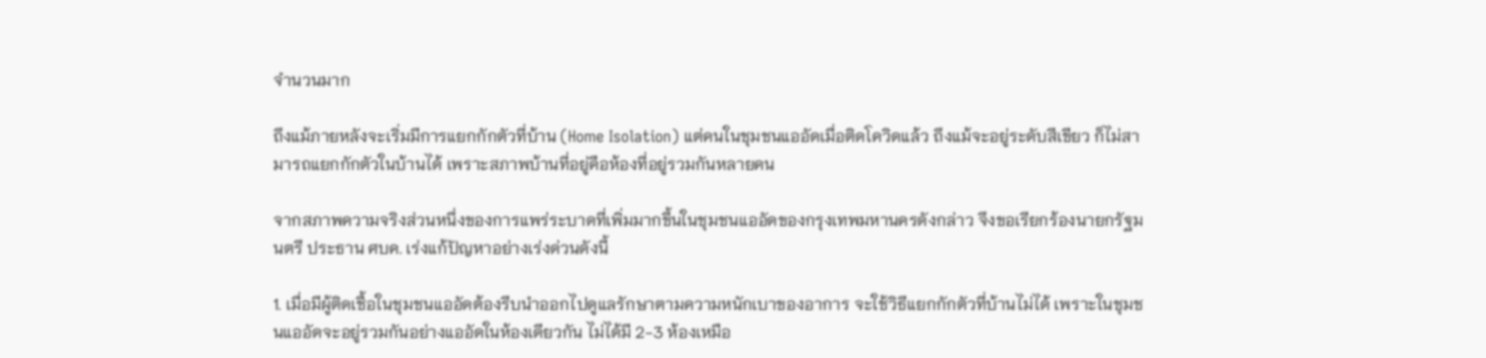จำนวนมาก

ถึงแม้ภายหลังจะเริ่มมีการแยกกักตัวที่บ้าน (Home Isolation) แต่คนในชุมชนแออัดเมื่อติดโควิดแล้ว ถึงแม้จะอยู่ระดับสีเขียว ก็ไม่สามารถแยกกักตัวในบ้านได้ เพราะสภาพบ้านที่อยู่คือห้องที่อยู่รวมกันหลายคน

จากสภาพความจริงส่วนหนึ่งของการแพร่ระบาดที่เพิ่มมากขึ้นในชุมชนแออัดของกรุงเทพมหานครดังกล่าว จึงขอเรียกร้องนายกรัฐมนตรี ประธาน ศบค. เร่งแก้ปัญหาอย่างเร่งด่วนดังนี้

1. เมื่อมีผู้ติดเชื้อในชุมชนแออัดต้องรีบนำออกไปดูแลรักษาตามความหนักเบาของอาการ จะใช้วิธีแยกกักตัวที่บ้านไม่ได้ เพราะในชุมชนแออัดจะอยู่รวมกันอย่างแออัดในห้องเดียวกัน ไม่ได้มี 2-3 ห้องเหมือ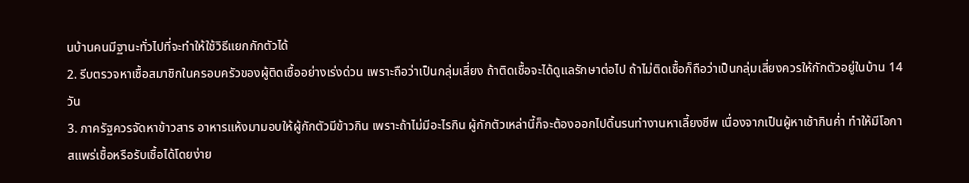นบ้านคนมีฐานะทั่วไปที่จะทำให้ใช้วิธีแยกกักตัวได้
2. รีบตรวจหาเชื้อสมาชิกในครอบครัวของผู้ติดเชื้ออย่างเร่งด่วน เพราะถือว่าเป็นกลุ่มเสี่ยง ถ้าติดเชื้อจะได้ดูแลรักษาต่อไป ถ้าไม่ติดเชื้อก็ถือว่าเป็นกลุ่มเสี่ยงควรให้กักตัวอยู่ในบ้าน 14 วัน
3. ภาครัฐควรจัดหาข้าวสาร อาหารแห้งมามอบให้ผู้กักตัวมีข้าวกิน เพราะถ้าไม่มีอะไรกิน ผู้กักตัวเหล่านี้ก็จะต้องออกไปดิ้นรนทำงานหาเลี้ยงชีพ เนื่องจากเป็นผู้หาเช้ากินค่ำ ทำให้มีโอกาสแพร่เชื้อหรือรับเชื้อได้โดยง่าย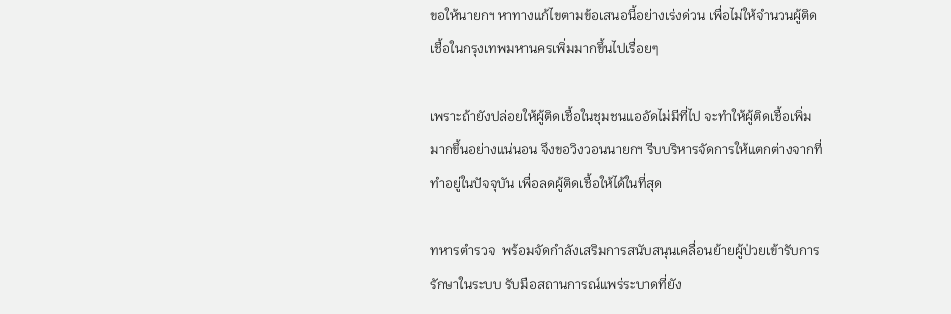ขอให้นายกฯ หาทางแก้ไขตามข้อเสนอนี้อย่างเร่งด่วน เพื่อไม่ให้จำนวนผู้ติดเชื้อในกรุงเทพมหานครเพิ่มมากขึ้นไปเรื่อยๆ

เพราะถ้ายังปล่อยให้ผู้ติดเชื้อในชุมชนแออัดไม่มีที่ไป จะทำให้ผู้ติดเชื้อเพิ่มมากขึ้นอย่างแน่นอน จึงขอวิงวอนนายกฯ รีบบริหารจัดการให้แตกต่างจากที่ทำอยู่ในปัจจุบัน เพื่อลดผู้ติดเชื้อให้ได้ในที่สุด

ทหารตำรวจ  พร้อมจัดกำลังเสริมการสนับสนุนเคลื่อนย้ายผู้ป่วยเข้ารับการรักษาในระบบ รับมือสถานการณ์แพร่ระบาดที่ยัง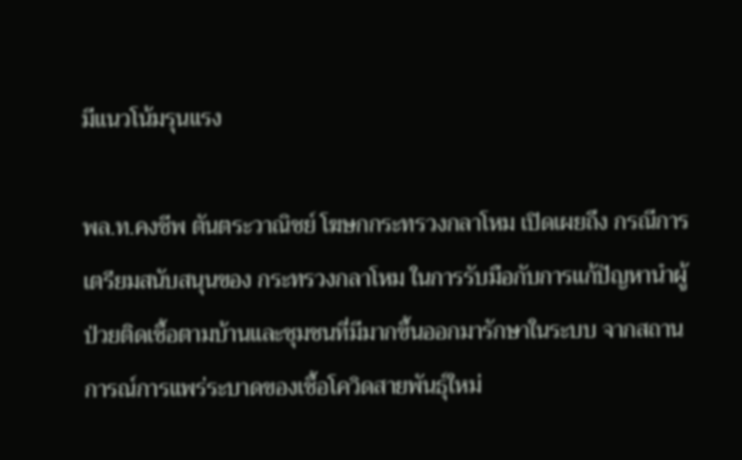มีแนวโน้มรุนแรง

พล.ท.คงชีพ ตันตระวาณิชย์ โฆษกกระทรวงกลาโหม เปิดเผยถึง กรณีการเตรียมสนับสนุนของ กระทรวงกลาโหม ในการรับมือกับการแก้ปัญหานำผู้ป่วยติดเชื้อตามบ้านและชุมชนที่มีมากขึ้นออกมารักษาในระบบ จากสถานการณ์การแพร่ระบาดของเชื้อโควิดสายพันธุ์ใหม่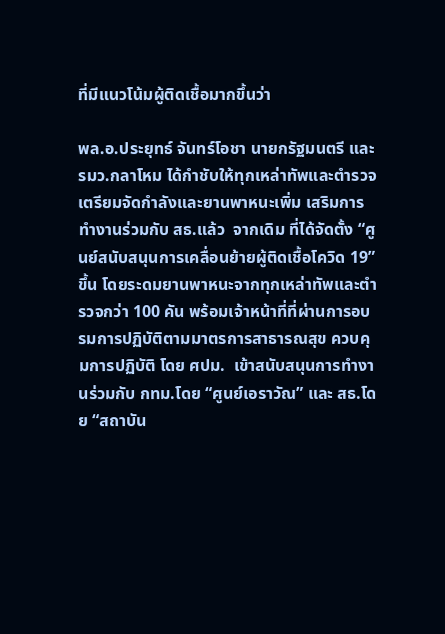ที่มีแนวโน้มผู้ติดเชื้อมากขึ้นว่า

พล.อ.ประยุทธ์ จันทร์โอชา นายกรัฐมนตรี และรมว.กลาโหม ได้กำชับให้ทุกเหล่าทัพและตำรวจ เตรียมจัดกำลังและยานพาหนะเพิ่ม เสริมการทำงานร่วมกับ สธ.แล้ว  จากเดิม ที่ได้จัดตั้ง “ศูนย์สนับสนุนการเคลื่อนย้ายผู้ติดเชื้อโควิด 19” ขึ้น โดยระดมยานพาหนะจากทุกเหล่าทัพและตำรวจกว่า 100 คัน พร้อมเจ้าหน้าที่ที่ผ่านการอบรมการปฏิบัติตามมาตรการสาธารณสุข ควบคุมการปฏิบัติ โดย ศปม.  เข้าสนับสนุนการทำงานร่วมกับ กทม.โดย “ศูนย์เอราวัณ” และ สธ.โดย “สถาบัน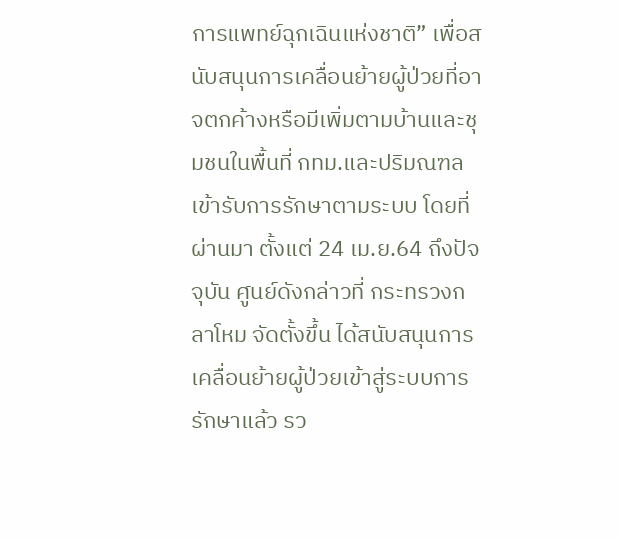การแพทย์ฉุกเฉินแห่งชาติ” เพื่อสนับสนุนการเคลื่อนย้ายผู้ป่วยที่อาจตกค้างหรือมีเพิ่มตามบ้านและชุมชนในพื้นที่ กทม.และปริมณฑล เข้ารับการรักษาตามระบบ โดยที่ผ่านมา ตั้งแต่ 24 เม.ย.64 ถึงปัจจุบัน ศูนย์ดังกล่าวที่ กระทรวงกลาโหม จัดตั้งขึ้น ได้สนับสนุนการเคลื่อนย้ายผู้ป่วยเข้าสู่ระบบการรักษาแล้ว รว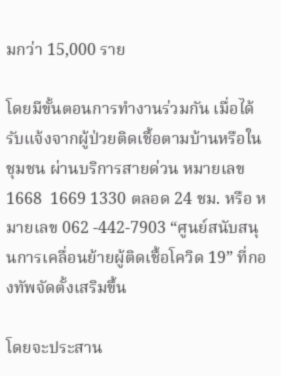มกว่า 15,000 ราย

โดยมีขั้นตอนการทำงานร่วมกัน เมื่อได้รับแจ้งจากผู้ป่วยติดเชื้อตามบ้านหรือในชุมชน ผ่านบริการสายด่วน หมายเลข 1668  1669 1330 ตลอด 24 ชม. หรือ หมายเลข 062 -442-7903 “ศูนย์สนับสนุนการเคลื่อนย้ายผู้ติดเชื้อโควิด 19” ที่กองทัพจัดตั้งเสริมขึ้น

โดยจะประสาน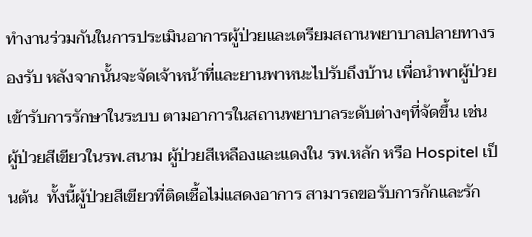ทำงานร่วมกันในการประเมินอาการผู้ป่วยและเตรียมสถานพยาบาลปลายทางรองรับ หลังจากนั้นจะจัดเจ้าหน้าที่และยานพาหนะไปรับถึงบ้าน เพื่อนำพาผู้ป่วยเข้ารับการรักษาในระบบ ตามอาการในสถานพยาบาลระดับต่างๆที่จัดขึ้น เช่น ผู้ป่วยสีเขียวในรพ.สนาม ผู้ป่วยสีเหลืองและแดงใน รพ.หลัก หรือ Hospitel เป็นต้น  ทั้งนี้ผู้ป่วยสีเขียวที่ติดเชื้อไม่แสดงอาการ สามารถขอรับการกักและรัก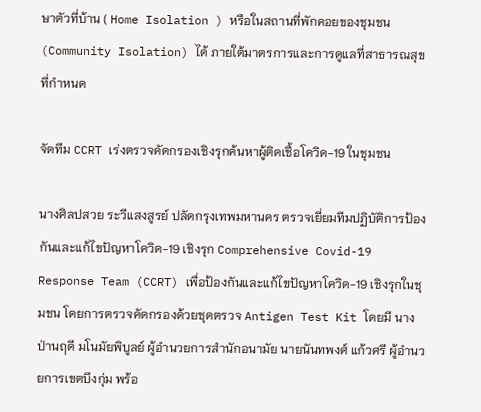ษาตัวที่บ้าน ( Home Isolation ) หรือในสถานที่พักคอยของชุมชน (Community Isolation) ได้ ภายใต้มาตรการและการดูแลที่สาธารณสุขที่กำหนด

จัดทีม CCRT เร่งตรวจคัดกรองเชิงรุกค้นหาผู้ติดเชื้อโควิด-19 ในชุมชน

นางศิลปสวย ระวีแสงสูรย์ ปลัดกรุงเทพมหานคร ตรวจเยี่ยมทีมปฏิบัติการป้องกันและแก้ไขปัญหาโควิด-19 เชิงรุก Comprehensive Covid-19 Response Team (CCRT) เพื่อป้องกันและแก้ไขปัญหาโควิด-19 เชิงรุกในชุมชน โดยการตรวจคัดกรองด้วยชุดตรวจ Antigen Test Kit โดยมี นางป่านฤดี มโนมัยพิบูลย์ ผู้อำนวยการสำนักอนามัย นายนันทพงศ์ แก้วศรี ผู้อำนวยการเขตบึงกุ่ม พร้อ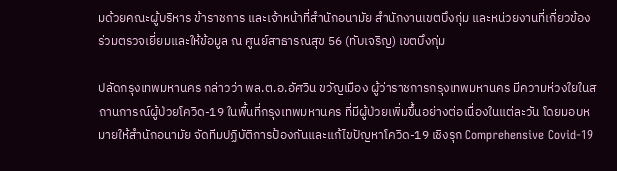มด้วยคณะผู้บริหาร ข้าราชการ และเจ้าหน้าที่สำนักอนามัย สำนักงานเขตบึงกุ่ม และหน่วยงานที่เกี่ยวข้อง ร่วมตรวจเยี่ยมและให้ข้อมูล ณ ศูนย์สาธารณสุข 56 (ทับเจริญ) เขตบึงกุ่ม

ปลัดกรุงเทพมหานคร กล่าวว่า พล.ต.อ.อัศวิน ขวัญเมือง ผู้ว่าราชการกรุงเทพมหานคร มีความห่วงใยในสถานการณ์ผู้ป่วยโควิด-19 ในพื้นที่กรุงเทพมหานคร ที่มีผู้ป่วยเพิ่มขึ้นอย่างต่อเนื่องในแต่ละวัน โดยมอบหมายให้สำนักอนามัย จัดทีมปฏิบัติการป้องกันและแก้ไขปัญหาโควิด-19 เชิงรุก Comprehensive Covid-19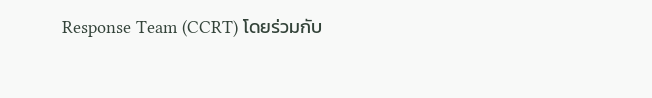Response Team (CCRT) โดยร่วมกับ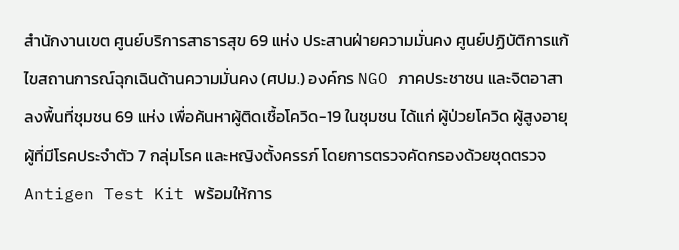สำนักงานเขต ศูนย์บริการสาธารสุข 69 แห่ง ประสานฝ่ายความมั่นคง ศูนย์ปฏิบัติการแก้ไขสถานการณ์ฉุกเฉินด้านความมั่นคง (ศปม.) องค์กร NGO ภาคประชาชน และจิตอาสา ลงพื้นที่ชุมชน 69 แห่ง เพื่อค้นหาผู้ติดเชื้อโควิด-19 ในชุมชน ได้แก่ ผู้ป่วยโควิด ผู้สูงอายุ ผู้ที่มีโรคประจำตัว 7 กลุ่มโรค และหญิงตั้งครรภ์ โดยการตรวจคัดกรองด้วยชุดตรวจ Antigen Test Kit พร้อมให้การ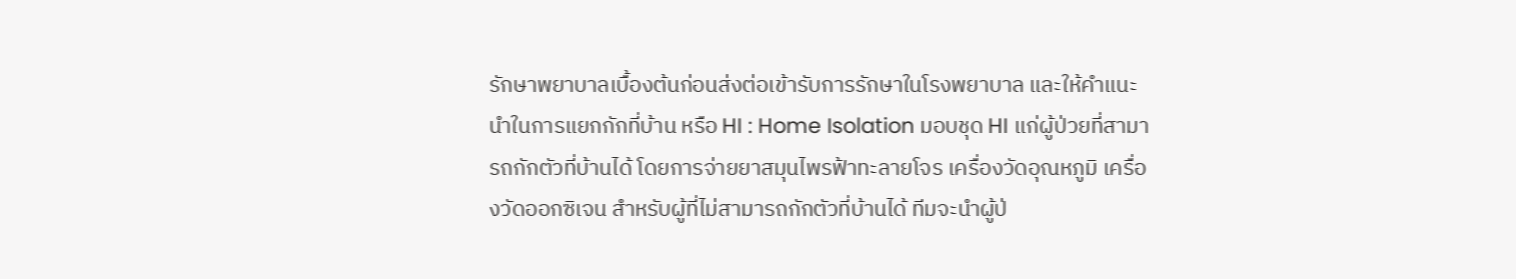รักษาพยาบาลเบื้องต้นก่อนส่งต่อเข้ารับการรักษาในโรงพยาบาล และให้คำแนะนำในการแยกกักที่บ้าน หรือ HI : Home Isolation มอบชุด HI แก่ผู้ป่วยที่สามารถกักตัวที่บ้านได้ โดยการจ่ายยาสมุนไพรฟ้าทะลายโจร เครื่องวัดอุณหภูมิ เครื่องวัดออกซิเจน สำหรับผู้ที่ไม่สามารถกักตัวที่บ้านได้ ทีมจะนำผู้ป่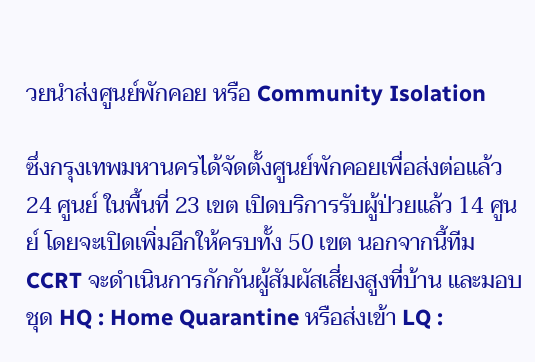วยนำส่งศูนย์พักคอย หรือ Community Isolation

ซึ่งกรุงเทพมหานครได้จัดตั้งศูนย์พักคอยเพื่อส่งต่อแล้ว 24 ศูนย์ ในพื้นที่ 23 เขต เปิดบริการรับผู้ป่วยแล้ว 14 ศูนย์ โดยจะเปิดเพิ่มอีกให้ครบทั้ง 50 เขต นอกจากนี้ทีม CCRT จะดำเนินการกักกันผู้สัมผัสเสี่ยงสูงที่บ้าน และมอบชุด HQ : Home Quarantine หรือส่งเข้า LQ :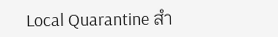Local Quarantine สำ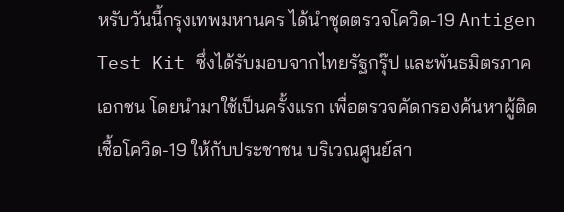หรับวันนี้กรุงเทพมหานคร ได้นำชุดตรวจโควิด-19 Antigen Test Kit ซึ่งได้รับมอบจากไทยรัฐกรุ๊ป และพันธมิตรภาคเอกชน โดยนำมาใช้เป็นครั้งแรก เพื่อตรวจคัดกรองค้นหาผู้ติดเชื้อโควิด-19 ให้กับประชาชน บริเวณศูนย์สา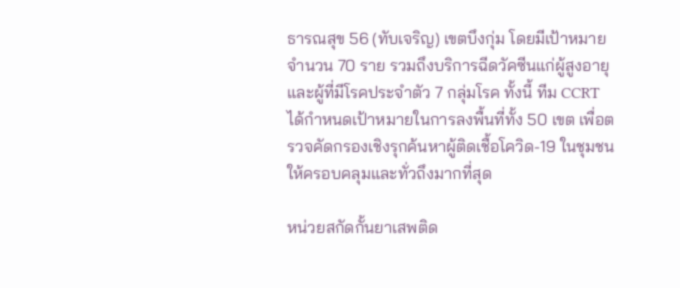ธารณสุข 56 (ทับเจริญ) เขตบึงกุ่ม โดยมีเป้าหมาย จำนวน 70 ราย รวมถึงบริการฉีดวัคซีนแก่ผู้สูงอายุ และผู้ที่มีโรคประจำตัว 7 กลุ่มโรค ทั้งนี้ ทีม CCRT ได้กำหนดเป้าหมายในการลงพื้นที่ทั้ง 50 เขต เพื่อตรวจคัดกรองเชิงรุกค้นหาผู้ติดเชื้อโควิด-19 ในชุมชนให้ครอบคลุมและทั่วถึงมากที่สุด

หน่วยสกัดกั้นยาเสพติด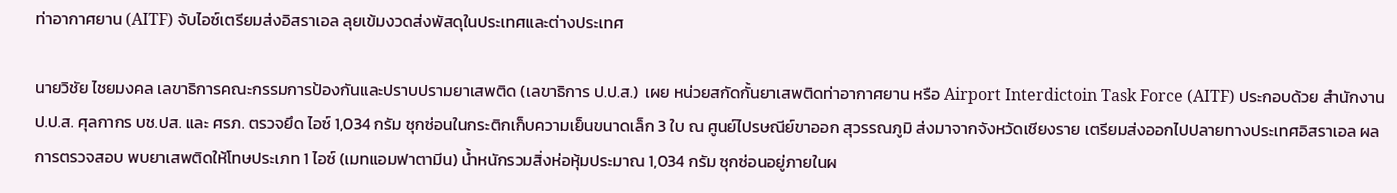ท่าอากาศยาน (AITF) จับไอซ์เตรียมส่งอิสราเอล ลุยเข้มงวดส่งพัสดุในประเทศและต่างประเทศ

นายวิชัย ไชยมงคล เลขาธิการคณะกรรมการป้องกันและปราบปรามยาเสพติด (เลขาธิการ ป.ป.ส.)  เผย หน่วยสกัดกั้นยาเสพติดท่าอากาศยาน หรือ Airport Interdictoin Task Force (AITF) ประกอบด้วย สำนักงาน ป.ป.ส. ศุลกากร บช.ปส. และ ศรภ. ตรวจยึด ไอซ์ 1,034 กรัม ซุกซ่อนในกระติกเก็บความเย็นขนาดเล็ก 3 ใบ ณ ศูนย์ไปรษณีย์ขาออก สุวรรณภูมิ ส่งมาจากจังหวัดเชียงราย เตรียมส่งออกไปปลายทางประเทศอิสราเอล ผลการตรวจสอบ พบยาเสพติดให้โทษประเภท 1 ไอซ์ (เมทแอมฟาตามีน) น้ำหนักรวมสิ่งห่อหุ้มประมาณ 1,034 กรัม ซุกซ่อนอยู่ภายในผ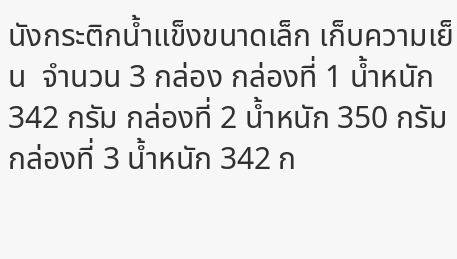นังกระติกน้ำแข็งขนาดเล็ก เก็บความเย็น  จำนวน 3 กล่อง กล่องที่ 1 น้ำหนัก 342 กรัม กล่องที่ 2 น้ำหนัก 350 กรัม กล่องที่ 3 น้ำหนัก 342 ก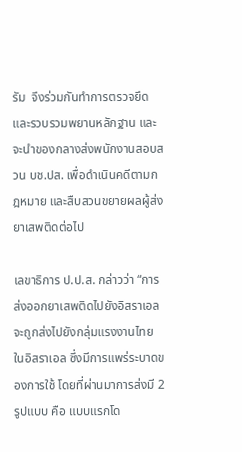รัม  จึงร่วมกันทำการตรวจยึด และรวบรวมพยานหลักฐาน และจะนำของกลางส่งพนักงานสอบสวน บช.ปส. เพื่อดำเนินคดีตามกฎหมาย และสืบสวนขยายผลผู้ส่งยาเสพติดต่อไป

เลขาธิการ ป.ป.ส. กล่าวว่า “การส่งออกยาเสพติดไปยังอิสราเอล จะถูกส่งไปยังกลุ่มแรงงานไทย ในอิสราเอล ซึ่งมีการแพร่ระบาดของการใช้ โดยที่ผ่านมาการส่งมี 2 รูปแบบ คือ แบบแรกโด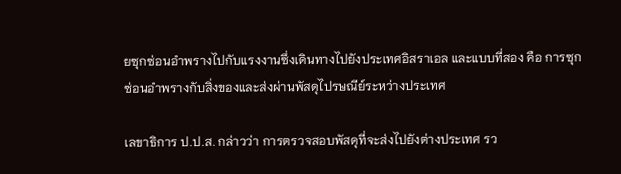ยซุกซ่อนอำพรางไปกับแรงงานซึ่งเดินทางไปยังประเทศอิสราเอล และแบบที่สอง คือ การซุกซ่อนอำพรางกับสิ่งของและส่งผ่านพัสดุไปรษณีย์ระหว่างประเทศ

เลขาธิการ ป.ป.ส. กล่าวว่า การตรวจสอบพัสดุที่จะส่งไปยังต่างประเทศ รว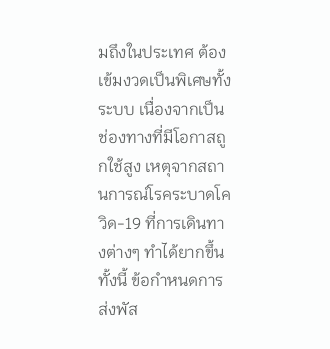มถึงในประเทศ ต้องเข้มงวดเป็นพิเศษทั้งระบบ เนื่องจากเป็นช่องทางที่มีโอกาสถูกใช้สูง เหตุจากสถานการณ์โรคระบาดโควิด-19 ที่การเดินทางต่างๆ ทำได้ยากขึ้น ทั้งนี้ ข้อกำหนดการส่งพัส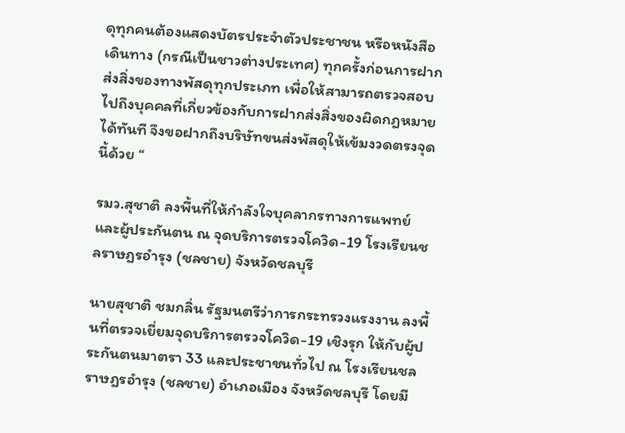ดุทุกคนต้องแสดงบัตรประจำตัวประชาชน หรือหนังสือเดินทาง (กรณีเป็นชาวต่างประเทศ) ทุกครั้งก่อนการฝากส่งสิ่งของทางพัสดุทุกประเภท เพื่อให้สามารถตรวจสอบไปถึงบุคคลที่เกี่ยวข้องกับการฝากส่งสิ่งของผิดกฎหมายได้ทันที จึงขอฝากถึงบริษัทขนส่งพัสดุให้เข้มงวดตรงจุดนี้ด้วย “

รมว.สุชาติ ลงพื้นที่ให้กำลังใจบุคลากรทางการแพทย์ และผู้ประกันตน ณ จุดบริการตรวจโควิด-19 โรงเรียนชลราษฎรอำรุง (ชลชาย) จังหวัดชลบุรี

นายสุชาติ ชมกลิ่น รัฐมนตรีว่าการกระทรวงแรงงาน ลงพื้นที่ตรวจเยี่ยมจุดบริการตรวจโควิด-19 เชิงรุก ให้กับผู้ประกันตนมาตรา 33 และประชาชนทั่วไป ณ โรงเรียนชลราษฎรอำรุง (ชลชาย) อำเภอเมือง จังหวัดชลบุรี โดยมี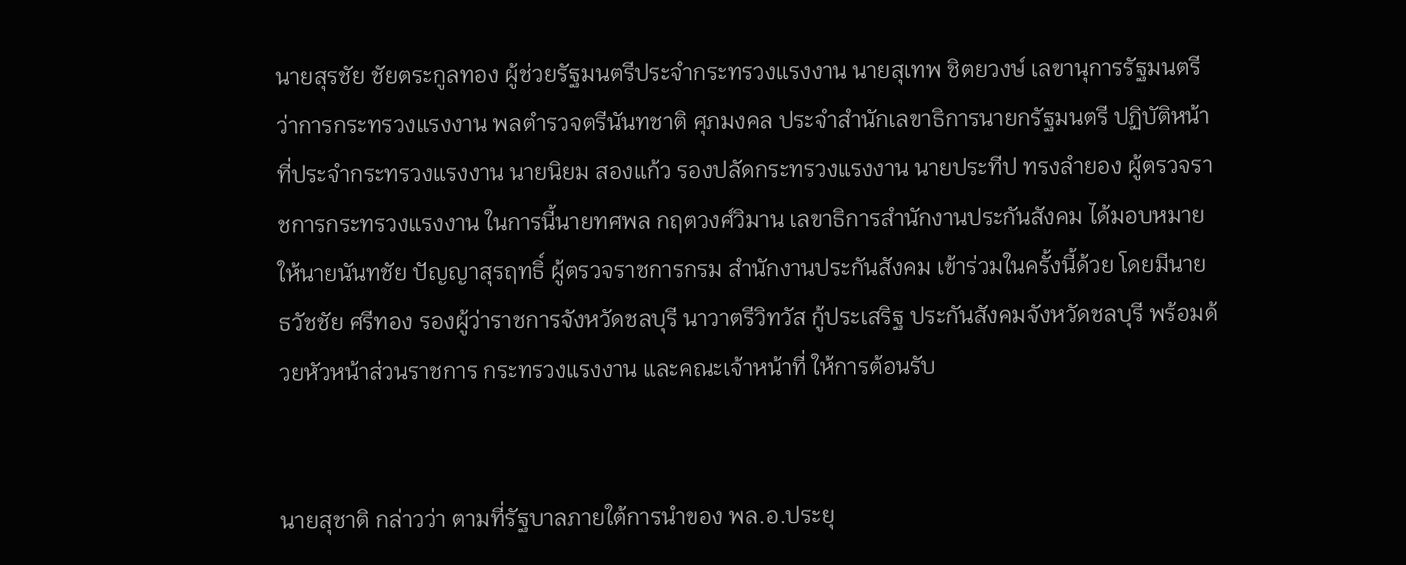นายสุรชัย ชัยตระกูลทอง ผู้ช่วยรัฐมนตรีประจำกระทรวงแรงงาน นายสุเทพ ชิตยวงษ์ เลขานุการรัฐมนตรีว่าการกระทรวงแรงงาน พลตำรวจตรีนันทชาติ ศุภมงคล ประจำสำนักเลขาธิการนายกรัฐมนตรี ปฏิบัติหน้าที่ประจำกระทรวงแรงงาน นายนิยม สองแก้ว รองปลัดกระทรวงแรงงาน นายประทีป ทรงลำยอง ผู้ตรวจราชการกระทรวงแรงงาน ในการนี้นายทศพล กฤตวงศ์วิมาน เลขาธิการสำนักงานประกันสังคม ได้มอบหมายให้นายนันทชัย ปัญญาสุรฤทธิ์ ผู้ตรวจราชการกรม สำนักงานประกันสังคม เข้าร่วมในครั้งนี้ด้วย โดยมีนายธวัชชัย ศรีทอง รองผู้ว่าราชการจังหวัดชลบุรี นาวาตรีวิทวัส กู้ประเสริฐ ประกันสังคมจังหวัดชลบุรี พร้อมด้วยหัวหน้าส่วนราชการ กระทรวงแรงงาน และคณะเจ้าหน้าที่ ให้การต้อนรับ


นายสุชาติ กล่าวว่า ตามที่รัฐบาลภายใต้การนำของ พล.อ.ประยุ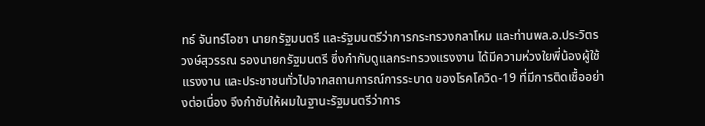ทธ์ จันทร์โอชา นายกรัฐมนตรี และรัฐมนตรีว่าการกระทรวงกลาโหม และท่านพล.อ.ประวิตร วงษ์สุวรรณ รองนายกรัฐมนตรี ซึ่งกำกับดูแลกระทรวงแรงงาน ได้มีความห่วงใยพี่น้องผู้ใช้แรงงาน และประชาชนทั่วไปจากสถานการณ์การระบาด ของโรคโควิด-19 ที่มีการติดเชื้ออย่างต่อเนื่อง จึงกำชับให้ผมในฐานะรัฐมนตรีว่าการ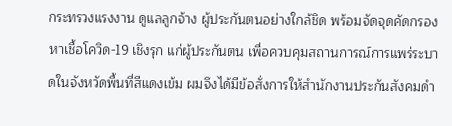กระทรวงแรงงาน ดูแลลูกจ้าง ผู้ประกันตนอย่างใกล้ชิด พร้อมจัดจุดคัดกรองหาเชื้อโควิด-19 เชิงรุก แก่ผู้ประกันตน เพื่อควบคุมสถานการณ์การแพร่ระบาดในจังหวัดพื้นที่สีแดงเข้ม ผมจึงได้มีข้อสั่งการให้สำนักงานประกันสังคมดำ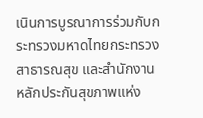เนินการบูรณาการร่วมกับกระทรวงมหาดไทยกระทรวงสาธารณสุข และสำนักงานหลักประกันสุขภาพแห่ง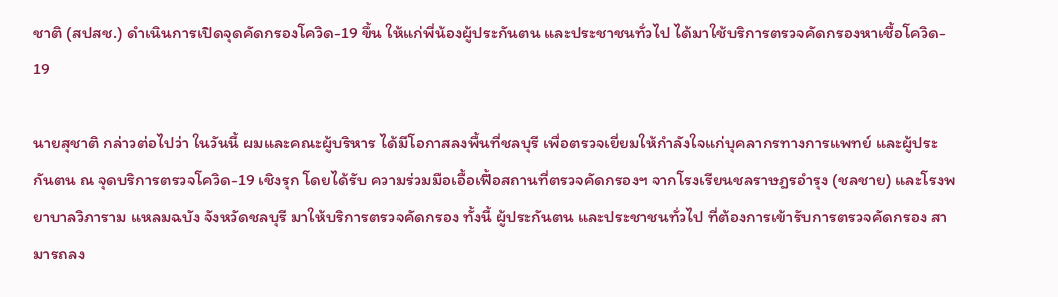ชาติ (สปสช.) ดำเนินการเปิดจุดคัดกรองโควิด-19 ขึ้น ให้แก่พี่น้องผู้ประกันตน และประชาชนทั่วไป ได้มาใช้บริการตรวจคัดกรองหาเชื้อโควิด- 19

นายสุชาติ กล่าวต่อไปว่า ในวันนี้ ผมและคณะผู้บริหาร ได้มีโอกาสลงพื้นที่ชลบุรี เพื่อตรวจเยี่ยมให้กำลังใจแก่บุคลากรทางการแพทย์ และผู้ประกันตน ณ จุดบริการตรวจโควิด-19 เชิงรุก โดยได้รับ ความร่วมมือเอื้อเฟื้อสถานที่ตรวจคัดกรองฯ จากโรงเรียนชลราษฎรอำรุง (ชลชาย) และโรงพยาบาลวิภาราม แหลมฉบัง จังหวัดชลบุรี มาให้บริการตรวจคัดกรอง ทั้งนี้ ผู้ประกันตน และประชาชนทั่วไป ที่ต้องการเข้ารับการตรวจคัดกรอง สามารถลง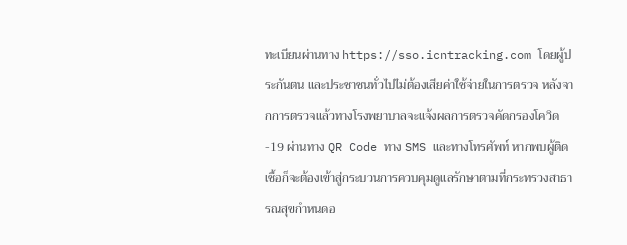ทะเบียนผ่านทาง https://sso.icntracking.com โดยผู้ประกันตน และประชาชนทั่วไปไม่ต้องเสียค่าใช้จ่ายในการตรวจ หลังจากการตรวจแล้วทางโรงพยาบาลจะแจ้งผลการตรวจคัดกรองโควิด-19 ผ่านทาง QR Code ทาง SMS และทางโทรศัพท์ หากพบผู้ติดเชื้อก็จะต้องเข้าสู่กระบวนการควบคุมดูแลรักษาตามที่กระทรวงสาธารณสุขกำหนดอ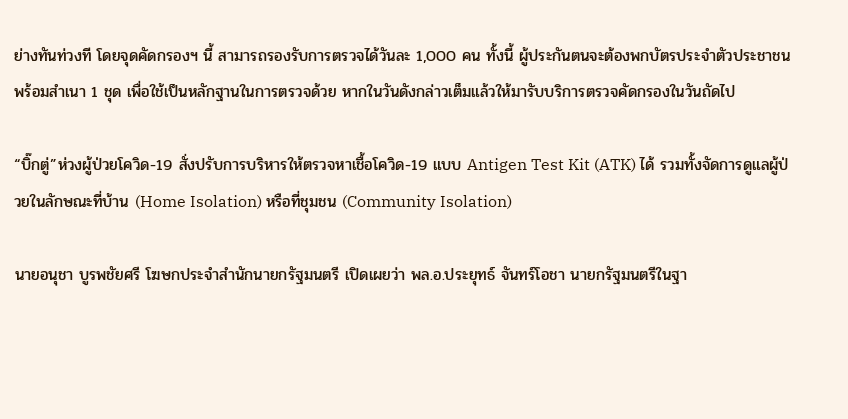ย่างทันท่วงที โดยจุดคัดกรองฯ นี้ สามารถรองรับการตรวจได้วันละ 1,000 คน ทั้งนี้ ผู้ประกันตนจะต้องพกบัตรประจำตัวประชาชน พร้อมสำเนา 1 ชุด เพื่อใช้เป็นหลักฐานในการตรวจด้วย หากในวันดังกล่าวเต็มแล้วให้มารับบริการตรวจคัดกรองในวันถัดไป

“บิ๊กตู่”ห่วงผู้ป่วยโควิด-19 สั่งปรับการบริหารให้ตรวจหาเชื้อโควิด-19 แบบ Antigen Test Kit (ATK) ได้ รวมทั้งจัดการดูแลผู้ป่วยในลักษณะที่บ้าน (Home Isolation) หรือที่ชุมชน (Community Isolation)

นายอนุชา บูรพชัยศรี โฆษกประจำสำนักนายกรัฐมนตรี เปิดเผยว่า พล.อ.ประยุทธ์ จันทร์โอชา นายกรัฐมนตรีในฐา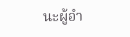นะผู้อำ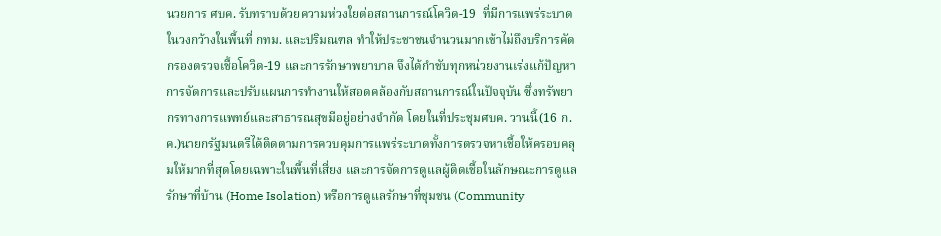นวยการ ศบค. รับทราบด้วยความห่วงใยต่อสถานการณ์โควิด-19  ที่มีการแพร่ระบาดในวงกว้างในพื้นที่ กทม. และปริมณฑล ทำให้ประชาชนจำนวนมากเข้าไม่ถึงบริการคัดกรองตรวจเชื้อโควิด-19 และการรักษาพยาบาล จึงได้กำชับทุกหน่วยงานเร่งแก้ปัญหาการจัดการและปรับแผนการทำงานให้สอดคล้องกับสถานการณ์ในปัจจุบัน ซึ่งทรัพยากรทางการแพทย์และสาธารณสุขมีอยู่อย่างจำกัด โดยในที่ประชุมศบค. วานนี้(16 ก.ค.)นายกรัฐมนตรีได้ติดตามการควบคุมการแพร่ระบาดทั้งการตรวจหาเชื้อให้ครอบคลุมให้มากที่สุดโดยเฉพาะในพื้นที่เสี่ยง และการจัดการดูแลผู้ติดเชื้อในลักษณะการดูแลรักษาที่บ้าน (Home Isolation) หรือการดูแลรักษาที่ชุมชน (Community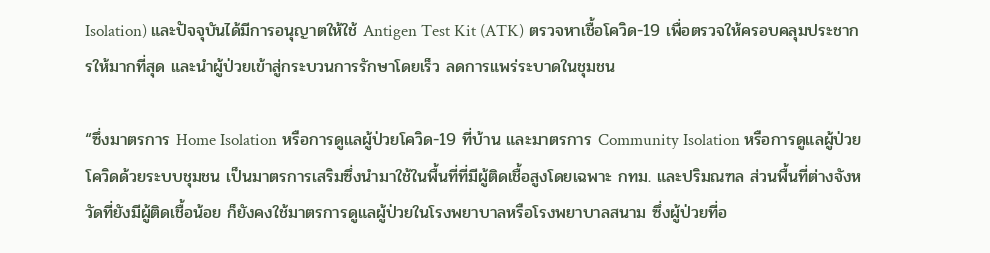Isolation) และปัจจุบันได้มีการอนุญาตให้ใช้ Antigen Test Kit (ATK) ตรวจหาเชื้อโควิด-19 เพื่อตรวจให้ครอบคลุมประชากรให้มากที่สุด และนำผู้ป่วยเข้าสู่กระบวนการรักษาโดยเร็ว ลดการแพร่ระบาดในชุมชน

“ซึ่งมาตรการ Home Isolation หรือการดูแลผู้ป่วยโควิด-19 ที่บ้าน และมาตรการ Community Isolation หรือการดูแลผู้ป่วยโควิดด้วยระบบชุมชน เป็นมาตรการเสริมซึ่งนำมาใช้ในพื้นที่ที่มีผู้ติดเชื้อสูงโดยเฉพาะ กทม. และปริมณฑล ส่วนพื้นที่ต่างจังหวัดที่ยังมีผู้ติดเชื้อน้อย ก็ยังคงใช้มาตรการดูแลผู้ป่วยในโรงพยาบาลหรือโรงพยาบาลสนาม ซึ่งผู้ป่วยที่อ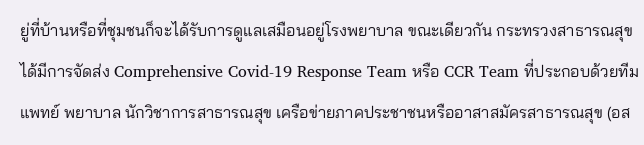ยู่ที่บ้านหรือที่ชุมชนก็จะได้รับการดูแลเสมือนอยู่โรงพยาบาล ขณะเดียวกัน กระทรวงสาธารณสุขได้มีการจัดส่ง Comprehensive Covid-19 Response Team หรือ CCR Team ที่ประกอบด้วยทีมแพทย์ พยาบาล นักวิชาการสาธารณสุข เครือข่ายภาคประชาชนหรืออาสาสมัครสาธารณสุข (อส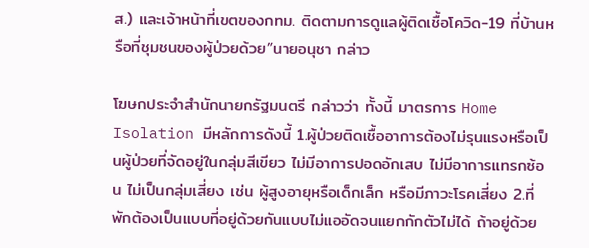ส.) และเจ้าหน้าที่เขตของกทม. ติดตามการดูแลผู้ติดเชื้อโควิด-19 ที่บ้านหรือที่ชุมชนของผู้ป่วยด้วย”นายอนุชา กล่าว

โฆษกประจำสำนักนายกรัฐมนตรี กล่าวว่า ทั้งนี้ มาตรการ Home Isolation มีหลักการดังนี้ 1.ผู้ป่วยติดเชื้ออาการต้องไม่รุนแรงหรือเป็นผู้ป่วยที่จัดอยู่ในกลุ่มสีเขียว ไม่มีอาการปอดอักเสบ ไม่มีอาการแทรกซ้อน ไม่เป็นกลุ่มเสี่ยง เช่น ผู้สูงอายุหรือเด็กเล็ก หรือมีภาวะโรคเสี่ยง 2.ที่พักต้องเป็นแบบที่อยู่ด้วยกันแบบไม่แออัดจนแยกกักตัวไม่ได้ ถ้าอยู่ด้วย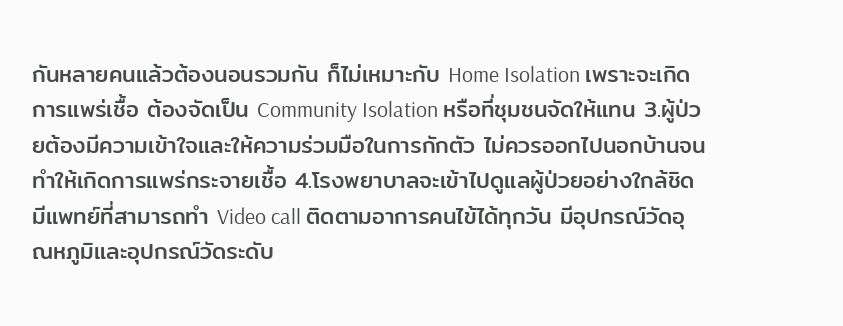กันหลายคนแล้วต้องนอนรวมกัน ก็ไม่เหมาะกับ Home Isolation เพราะจะเกิดการแพร่เชื้อ ต้องจัดเป็น Community Isolation หรือที่ชุมชนจัดให้แทน 3.ผู้ป่วยต้องมีความเข้าใจและให้ความร่วมมือในการกักตัว ไม่ควรออกไปนอกบ้านจนทำให้เกิดการแพร่กระจายเชื้อ 4.โรงพยาบาลจะเข้าไปดูแลผู้ป่วยอย่างใกล้ชิด มีแพทย์ที่สามารถทำ Video call ติดตามอาการคนไข้ได้ทุกวัน มีอุปกรณ์วัดอุณหภูมิและอุปกรณ์วัดระดับ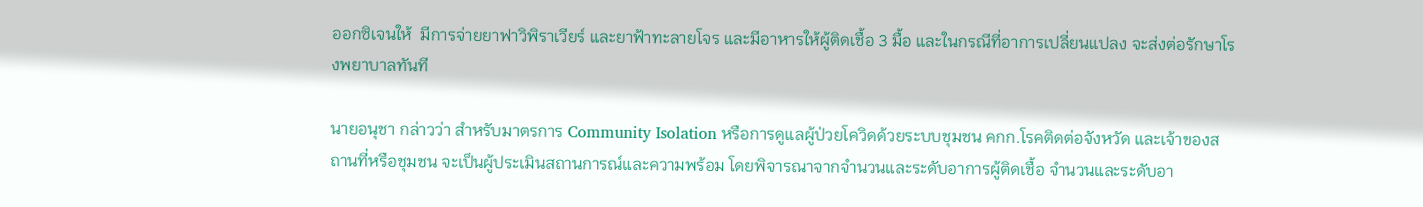ออกซิเจนให้  มีการจ่ายยาฟาวิพิราเวียร์ และยาฟ้าทะลายโจร และมีอาหารให้ผู้ติดเชื้อ 3 มื้อ และในกรณีที่อาการเปลี่ยนแปลง จะส่งต่อรักษาโรงพยาบาลทันที

นายอนุชา กล่าวว่า สำหรับมาตรการ Community Isolation หรือการดูแลผู้ป่วยโควิดด้วยระบบชุมชน คกก.โรคติดต่อจังหวัด และเจ้าของสถานที่หรือชุมชน จะเป็นผู้ประเมินสถานการณ์และความพร้อม โดยพิจารณาจากจำนวนและระดับอาการผู้ติดเชื้อ จำนวนและระดับอา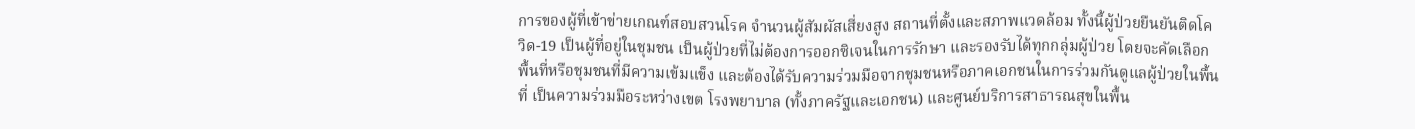การของผู้ที่เข้าข่ายเกณฑ์สอบสวนโรค จำนวนผู้สัมผัสเสี่ยงสูง สถานที่ตั้งและสภาพแวดล้อม ทั้งนี้ผู้ป่วยยืนยันติดโควิด-19 เป็นผู้ที่อยู่ในชุมชน เป็นผู้ป่วยที่ไม่ต้องการออกซิเจนในการรักษา และรองรับได้ทุกกลุ่มผู้ป่วย โดยจะคัดเลือกพื้นที่หรือชุมชนที่มีความเข้มแข็ง และต้องได้รับความร่วมมือจากชุมชนหรือภาคเอกชนในการร่วมกันดูแลผู้ป่วยในพื้นที่ เป็นความร่วมมือระหว่างเขต โรงพยาบาล (ทั้งภาครัฐและเอกชน) และศูนย์บริการสาธารณสุขในพื้น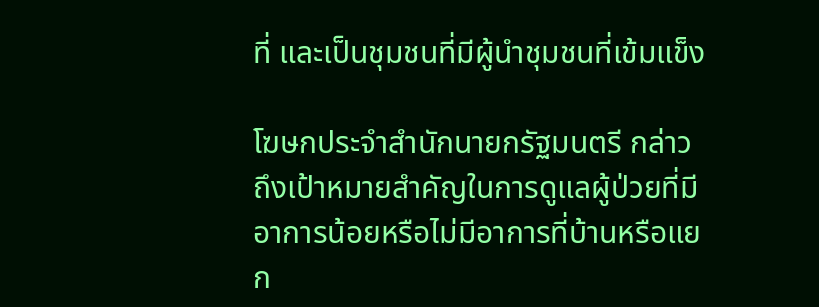ที่ และเป็นชุมชนที่มีผู้นำชุมชนที่เข้มแข็ง

โฆษกประจำสำนักนายกรัฐมนตรี กล่าวถึงเป้าหมายสำคัญในการดูแลผู้ป่วยที่มีอาการน้อยหรือไม่มีอาการที่บ้านหรือแยก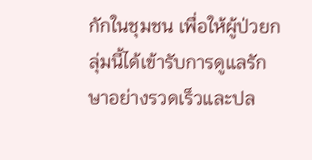กักในชุมชน เพื่อให้ผู้ป่วยกลุ่มนี้ได้เข้ารับการดูแลรักษาอย่างรวดเร็วและปล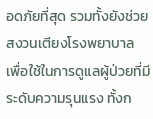อดภัยที่สุด รวมทั้งยังช่วยสงวนเตียงโรงพยาบาล เพื่อใช้ในการดูแลผู้ป่วยที่มีระดับความรุนแรง ทั้งก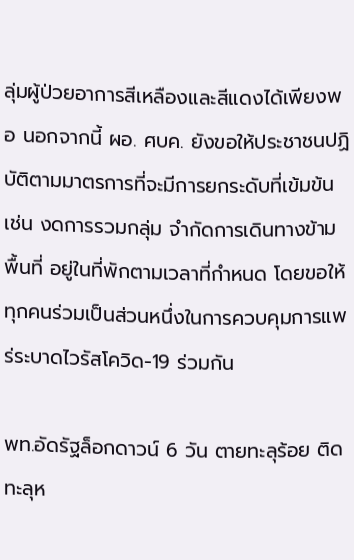ลุ่มผู้ป่วยอาการสีเหลืองและสีแดงได้เพียงพอ นอกจากนี้ ผอ. ศบค. ยังขอให้ประชาชนปฏิบัติตามมาตรการที่จะมีการยกระดับที่เข้มข้น เช่น งดการรวมกลุ่ม จำกัดการเดินทางข้ามพื้นที่ อยู่ในที่พักตามเวลาที่กำหนด โดยขอให้ทุกคนร่วมเป็นส่วนหนึ่งในการควบคุมการแพร่ระบาดไวรัสโควิด-19 ร่วมกัน

พท.อัดรัฐล็อกดาวน์ 6 วัน ตายทะลุร้อย ติดทะลุห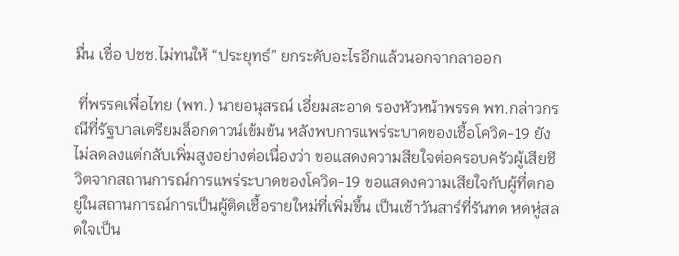มื่น เชื่อ ปชช.ไม่ทนให้ “ประยุทธ์” ยกระดับอะไรอีกแล้วนอกจากลาออก

 ที่พรรคเพื่อไทย (พท.) นายอนุสรณ์ เอี่ยมสะอาด รองหัวหน้าพรรค พท.กล่าวกรณีที่รัฐบาลเตรียมล็อกดาวน์เข้มข้น หลังพบการแพร่ระบาดของเชื้อโควิด-19 ยังไม่ลดลงแต่กลับเพิ่มสูงอย่างต่อเนื่องว่า ขอแสดงความสียใจต่อครอบครัวผู้เสียชีวิตจากสถานการณ์การแพร่ระบาดของโควิด-19 ขอแสดงความเสียใจกับผู้ที่ตกอยู่ในสถานการณ์การเป็นผู้ติดเชื้อรายใหม่ที่เพิ่มขึ้น เป็นเช้าวันสาร์ที่รันทด หดหู่สลดใจเป็น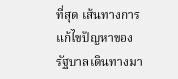ที่สุด เส้นทางการแก้ไขปัญหาของรัฐบาลเดินทางมา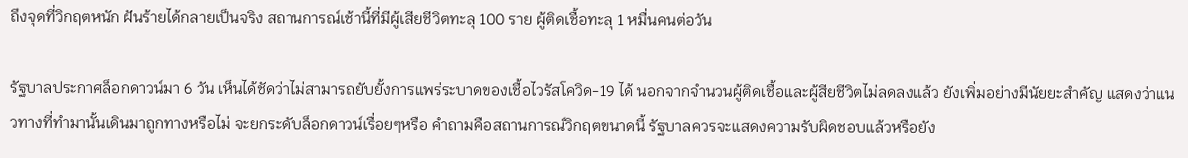ถึงจุดที่วิกฤตหนัก ฝันร้ายได้กลายเป็นจริง สถานการณ์เช้านี้ที่มีผู้เสียชีวิตทะลุ 100 ราย ผู้ติดเชื้อทะลุ 1 หมื่นคนต่อวัน

รัฐบาลประกาศล็อกดาวน์มา 6 วัน เห็นได้ชัดว่าไม่สามารถยับยั้งการแพร่ระบาดของเชื้อไวรัสโควิด-19 ได้ นอกจากจำนวนผู้ติดเชื้อและผู้สียชีวิตไม่ลดลงแล้ว ยังเพิ่มอย่างมีนัยยะสำคัญ แสดงว่าแนวทางที่ทำมานั้นเดินมาถูกทางหรือไม่ จะยกระดับล็อกดาวน์เรื่อยๆหรือ คำถามคือสถานการณ์วิกฤตขนาดนี้ รัฐบาลควรจะแสดงความรับผิดชอบแล้วหรือยัง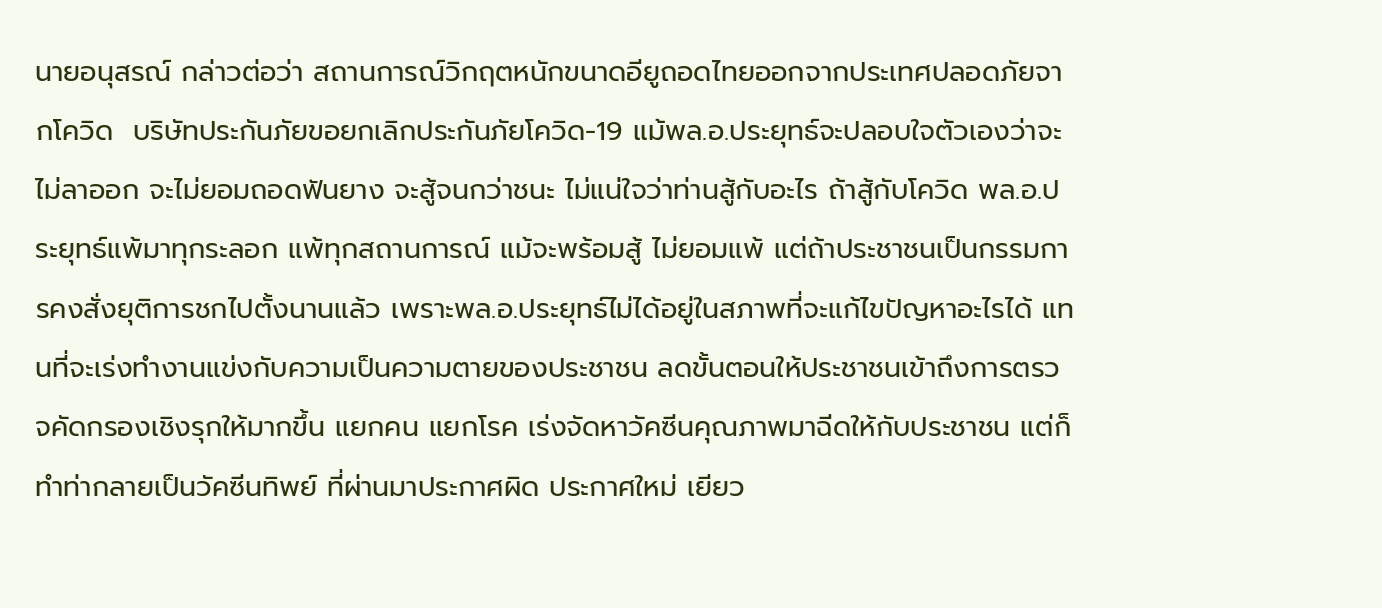นายอนุสรณ์ กล่าวต่อว่า สถานการณ์วิกฤตหนักขนาดอียูถอดไทยออกจากประเทศปลอดภัยจากโควิด  บริษัทประกันภัยขอยกเลิกประกันภัยโควิด-19 แม้พล.อ.ประยุทธ์จะปลอบใจตัวเองว่าจะไม่ลาออก จะไม่ยอมถอดฟันยาง จะสู้จนกว่าชนะ ไม่แน่ใจว่าท่านสู้กับอะไร ถ้าสู้กับโควิด พล.อ.ประยุทธ์แพ้มาทุกระลอก แพ้ทุกสถานการณ์ แม้จะพร้อมสู้ ไม่ยอมแพ้ แต่ถ้าประชาชนเป็นกรรมการคงสั่งยุติการชกไปตั้งนานแล้ว เพราะพล.อ.ประยุทธ์ไม่ได้อยู่ในสภาพที่จะแก้ไขปัญหาอะไรได้ แทนที่จะเร่งทำงานแข่งกับความเป็นความตายของประชาชน ลดขั้นตอนให้ประชาชนเข้าถึงการตรวจคัดกรองเชิงรุกให้มากขึ้น แยกคน แยกโรค เร่งจัดหาวัคซีนคุณภาพมาฉีดให้กับประชาชน แต่ก็ทำท่ากลายเป็นวัคซีนทิพย์ ที่ผ่านมาประกาศผิด ประกาศใหม่ เยียว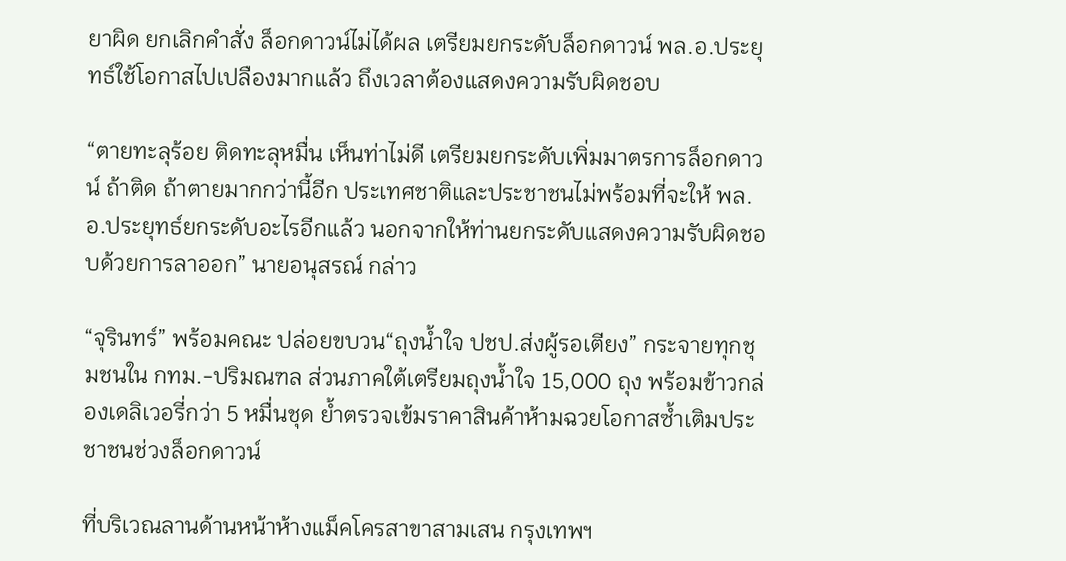ยาผิด ยกเลิกคำสั่ง ล็อกดาวน์ไม่ได้ผล เตรียมยกระดับล็อกดาวน์ พล.อ.ประยุทธ์ใช้โอกาสไปเปลืองมากแล้ว ถึงเวลาต้องแสดงความรับผิดชอบ

“ตายทะลุร้อย ติดทะลุหมื่น เห็นท่าไม่ดี เตรียมยกระดับเพิ่มมาตรการล็อกดาวน์ ถ้าติด ถ้าตายมากกว่านี้อีก ประเทศชาติและประชาชนไม่พร้อมที่จะให้ พล.อ.ประยุทธ์ยกระดับอะไรอีกแล้ว นอกจากให้ท่านยกระดับแสดงความรับผิดชอบด้วยการลาออก” นายอนุสรณ์ กล่าว

“จุรินทร์” พร้อมคณะ ปล่อยขบวน“ถุงน้ำใจ ปชป.ส่งผู้รอเตียง” กระจายทุกชุมชนใน กทม.-ปริมณฑล ส่วนภาคใต้เตรียมถุงน้ำใจ 15,000 ถุง พร้อมข้าวกล่องเดลิเวอรี่กว่า 5 หมื่นชุด ย้ำตรวจเข้มราคาสินค้าห้ามฉวยโอกาสซ้ำเติมประชาชนช่วงล็อกดาวน์

ที่บริเวณลานด้านหน้าห้างแม็คโครสาขาสามเสน กรุงเทพฯ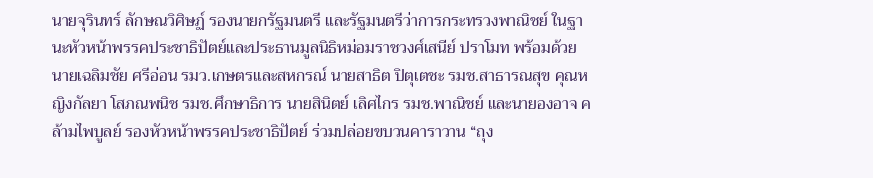นายจุรินทร์ ลักษณวิศิษฏ์ รองนายกรัฐมนตรี และรัฐมนตรีว่าการกระทรวงพาณิชย์ ในฐานะหัวหน้าพรรคประชาธิปัตย์และประธานมูลนิธิหม่อมราชวงศ์เสนีย์ ปราโมท พร้อมด้วย นายเฉลิมชัย ศรีอ่อน รมว.เกษตรและสหกรณ์ นายสาธิต ปิตุเตชะ รมช.สาธารณสุข คุณหญิงกัลยา โสภณพนิช รมช.ศึกษาธิการ นายสินิตย์ เลิศไกร รมช.พาณิชย์ และนายองอาจ คล้ามไพบูลย์ รองหัวหน้าพรรคประชาธิปัตย์ ร่วมปล่อยขบวนคาราวาน “ถุง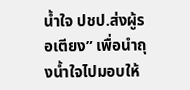น้ำใจ ปชป.ส่งผู้รอเตียง” เพื่อนำถุงน้ำใจไปมอบให้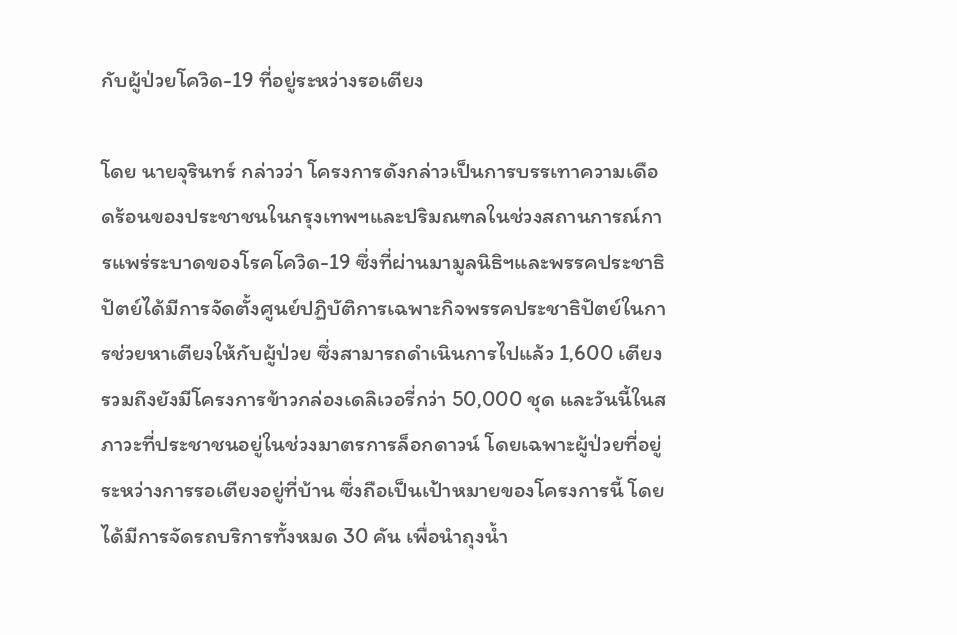กับผู้ป่วยโควิด-19 ที่อยู่ระหว่างรอเตียง

โดย นายจุรินทร์ กล่าวว่า โครงการดังกล่าวเป็นการบรรเทาความเดือดร้อนของประชาชนในกรุงเทพฯและปริมณฑลในช่วงสถานการณ์การแพร่ระบาดของโรคโควิด-19 ซึ่งที่ผ่านมามูลนิธิฯและพรรคประชาธิปัตย์ได้มีการจัดตั้งศูนย์ปฏิบัติการเฉพาะกิจพรรคประชาธิปัตย์ในการช่วยหาเตียงให้กับผู้ป่วย ซึ่งสามารถดำเนินการไปแล้ว 1,600 เตียง รวมถึงยังมีโครงการข้าวกล่องเดลิเวอรี่กว่า 50,000 ชุด และวันนี้ในสภาวะที่ประชาชนอยู่ในช่วงมาตรการล็อกดาวน์ โดยเฉพาะผู้ป่วยที่อยู่ระหว่างการรอเตียงอยู่ที่บ้าน ซึ่งถือเป็นเป้าหมายของโครงการนี้ โดยได้มีการจัดรถบริการทั้งหมด 30 คัน เพื่อนำถุงน้ำ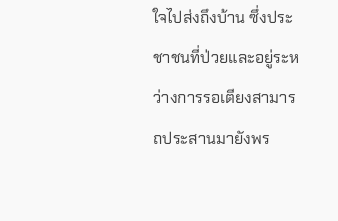ใจไปส่งถึงบ้าน ซึ่งประชาชนที่ป่วยและอยู่ระหว่างการรอเตียงสามารถประสานมายังพร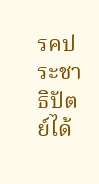รคประชาธิปัตย์ได้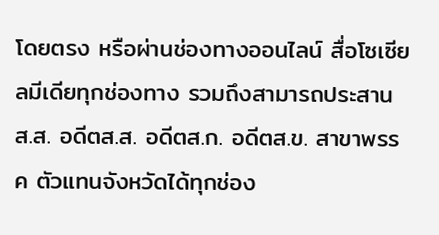โดยตรง หรือผ่านช่องทางออนไลน์ สื่อโซเซียลมีเดียทุกช่องทาง รวมถึงสามารถประสาน ส.ส. อดีตส.ส. อดีตส.ก. อดีตส.ข. สาขาพรรค ตัวแทนจังหวัดได้ทุกช่อง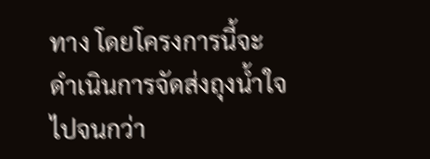ทาง โดยโครงการนี้จะดำเนินการจัดส่งถุงน้ำใจไปจนกว่า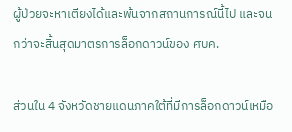ผู้ป่วยจะหาเตียงได้และพ้นจากสถานการณ์นี้ไป และจนกว่าจะสิ้นสุดมาตรการล็อกดาวน์ของ ศบค.

ส่วนใน 4 จังหวัดชายแดนภาคใต้ที่มีการล็อกดาวน์เหมือ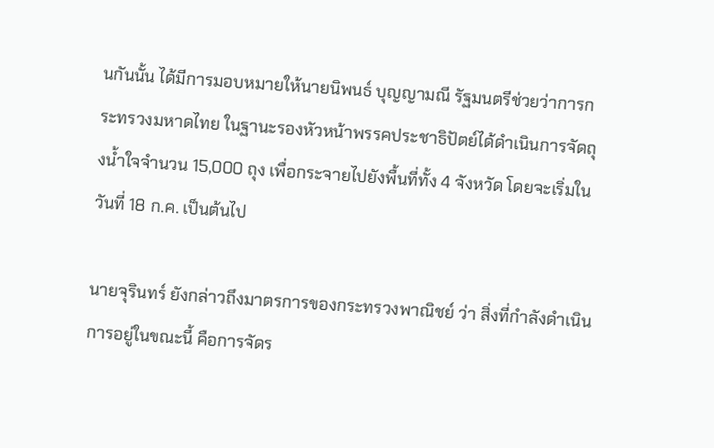นกันนั้น ได้มีการมอบหมายให้นายนิพนธ์ บุญญามณี รัฐมนตรีช่วยว่าการกระทรวงมหาดไทย ในฐานะรองหัวหน้าพรรคประชาธิปัตย์ได้ดำเนินการจัดถุงน้ำใจจำนวน 15,000 ถุง เพื่อกระจายไปยังพื้นที่ทั้ง 4 จังหวัด โดยจะเริ่มในวันที่ 18 ก.ค. เป็นต้นไป

นายจุรินทร์ ยังกล่าวถึงมาตรการของกระทรวงพาณิชย์ ว่า สิ่งที่กำลังดำเนินการอยู่ในขณะนี้ คือการจัดร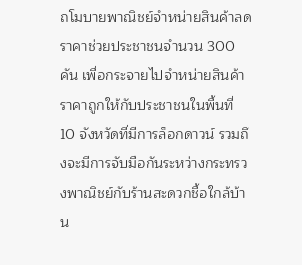ถโมบายพาณิชย์จำหน่ายสินค้าลดราคาช่วยประชาชนจำนวน 300 คัน เพื่อกระจายไปจำหน่ายสินค้าราคาถูกให้กับประชาชนในพื้นที่ 10 จังหวัดที่มีการล็อกดาวน์ รวมถึงจะมีการจับมือกันระหว่างกระทรวงพาณิชย์กับร้านสะดวกชื้อใกล้บ้าน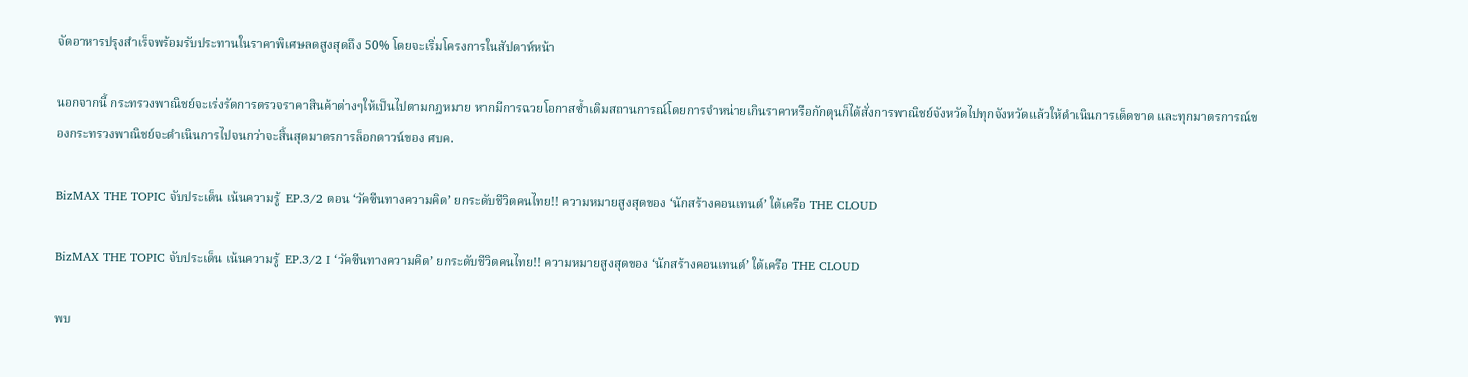จัดอาหารปรุงสำเร็จพร้อมรับประทานในราคาพิเศษลดสูงสุดถึง 50% โดยจะเริ่มโครงการในสัปดาห์หน้า

นอกจากนี้ กระทรวงพาณิชย์จะเร่งรัดการตรวจราคาสินค้าต่างๆให้เป็นไปตามกฎหมาย หากมีการฉวยโอกาสซ้ำเติมสถานการณ์โดยการจำหน่ายเกินราคาหรือกักตุนก็ได้สั่งการพาณิชย์จังหวัดไปทุกจังหวัดแล้วให้ดำเนินการเด็ดขาด และทุกมาตรการณ์ของกระทรวงพาณิชย์จะดำเนินการไปจนกว่าจะสิ้นสุดมาตรการล็อกดาวน์ของ ศบค.

BizMAX THE TOPIC จับประเด็น เน้นความรู้  EP.3/2 ตอน ‘วัคซีนทางความคิด’ ยกระดับชีวิตคนไทย!! ความหมายสูงสุดของ ‘นักสร้างคอนเทนต์’ ใต้เครือ THE CLOUD

BizMAX THE TOPIC จับประเด็น เน้นความรู้  EP.3/2 I ‘วัคซีนทางความคิด’ ยกระดับชีวิตคนไทย!! ความหมายสูงสุดของ ‘นักสร้างคอนเทนต์’ ใต้เครือ THE CLOUD

พบ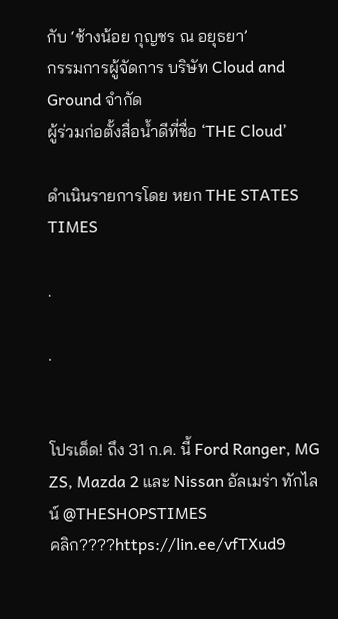กับ ‘ช้างน้อย กุญชร ณ อยุธยา’
กรรมการผู้จัดการ บริษัท Cloud and Ground จำกัด
ผู้ร่วมก่อตั้งสื่อน้ำดีที่ชื่อ ‘THE Cloud’

ดำเนินรายการโดย หยก THE STATES TIMES

.

.


โปรเด็ด! ถึง 31 ก.ค. นี้ Ford Ranger, MG ZS, Mazda 2 และ Nissan อัลเมร่า ทักไลน์ @THESHOPSTIMES
คลิก????https://lin.ee/vfTXud9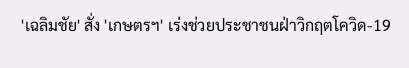'เฉลิมชัย' สั่ง 'เกษตรฯ' เร่งช่วยประชาชนฝ่าวิกฤตโควิด-19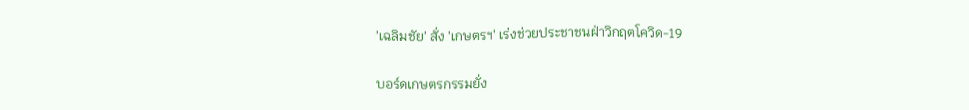'เฉลิมชัย' สั่ง 'เกษตรฯ' เร่งช่วยประชาชนฝ่าวิกฤตโควิด-19

บอร์ดเกษตรกรรมยั่ง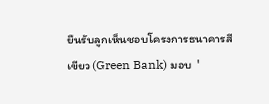ยืนรับลูกเห็นชอบโครงการธนาคารสีเขียว (Green Bank) มอบ  '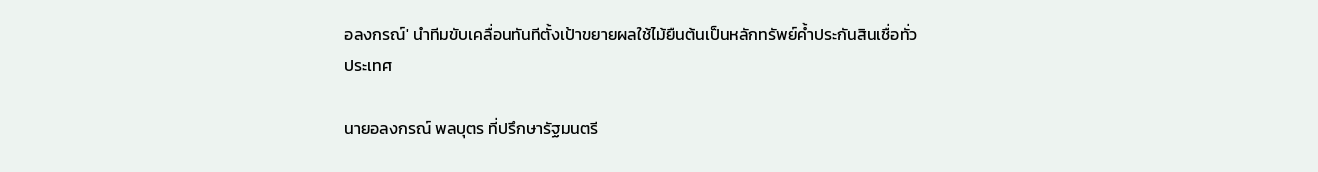อลงกรณ์' นำทีมขับเคลื่อนทันทีตั้งเป้าขยายผลใช้ไม้ยืนต้นเป็นหลักทรัพย์ค้ำประกันสินเชื่อทั่วประเทศ

นายอลงกรณ์ พลบุตร ที่ปรึกษารัฐมนตรี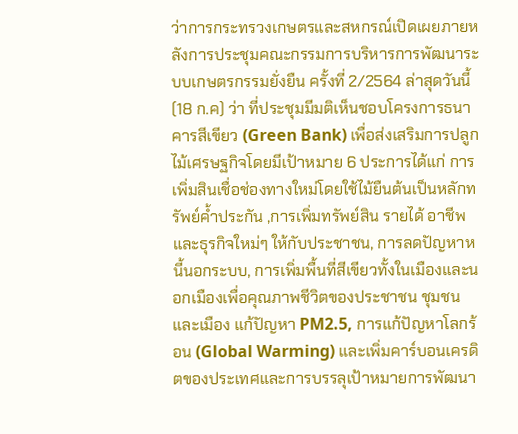ว่าการกระทรวงเกษตรและสหกรณ์เปิดเผยภายหลังการประชุมคณะกรรมการบริหารการพัฒนาระบบเกษตรกรรมยั่งยืน ครั้งที่ 2/2564 ล่าสุดวันนี้ (18 ก.ค) ว่า ที่ประชุมมีมติเห็นชอบโครงการธนาคารสีเขียว (Green Bank) เพื่อส่งเสริมการปลูกไม้เศรษฐกิจโดยมีเป้าหมาย 6 ประการได้แก่ การเพิ่มสินเชื่อช่องทางใหม่โดยใช้ไม้ยืนต้นเป็นหลักทรัพย์ค้ำประกัน ,การเพิ่มทรัพย์สิน รายได้ อาชีพและธุรกิจใหม่ๆ ให้กับประชาชน, การลดปัญหาหนี้นอกระบบ, การเพิ่มพื้นที่สีเขียวทั้งในเมืองและนอกเมืองเพื่อคุณภาพชีวิตของประชาชน ชุมชนและเมือง แก้ปัญหา PM2.5, การแก้ปัญหาโลกร้อน (Global Warming) และเพิ่มคาร์บอนเครดิตของประเทศและการบรรลุเป้าหมายการพัฒนา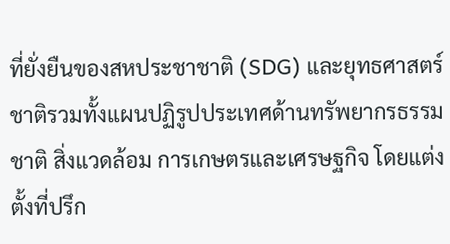ที่ยั่งยืนของสหประชาชาติ (SDG) และยุทธศาสตร์ชาติรวมทั้งแผนปฏิรูปประเทศด้านทรัพยากรธรรมชาติ สิ่งแวดล้อม การเกษตรและเศรษฐกิจ โดยแต่งตั้งที่ปรึก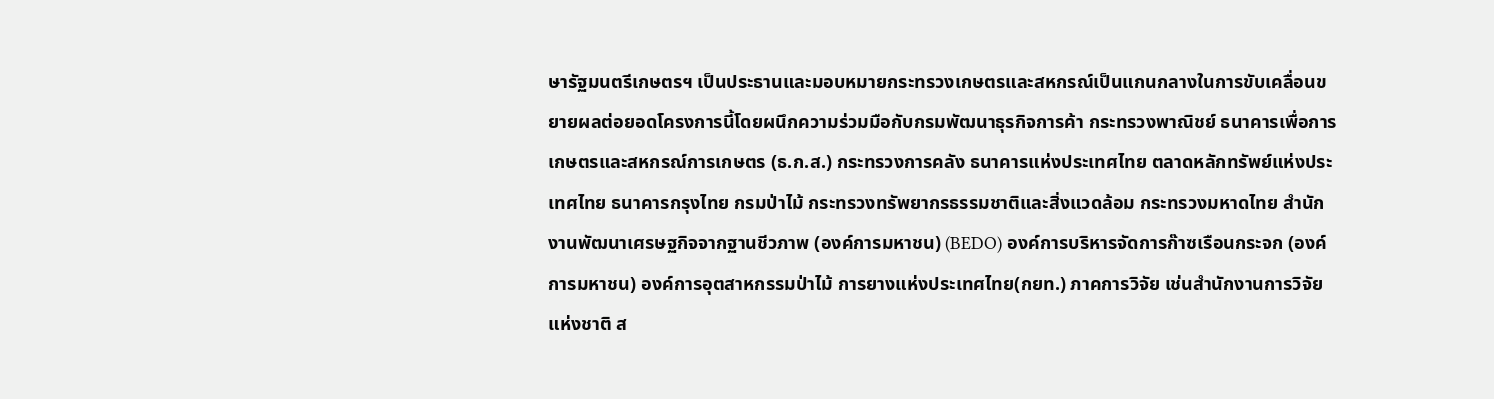ษารัฐมนตรีเกษตรฯ เป็นประธานและมอบหมายกระทรวงเกษตรและสหกรณ์เป็นแกนกลางในการขับเคลื่อนขยายผลต่อยอดโครงการนี้โดยผนึกความร่วมมือกับกรมพัฒนาธุรกิจการค้า กระทรวงพาณิชย์ ธนาคารเพื่อการเกษตรและสหกรณ์การเกษตร (ธ.ก.ส.) กระทรวงการคลัง ธนาคารแห่งประเทศไทย ตลาดหลักทรัพย์แห่งประเทศไทย ธนาคารกรุงไทย กรมป่าไม้ กระทรวงทรัพยากรธรรมชาติและสิ่งแวดล้อม กระทรวงมหาดไทย สำนักงานพัฒนาเศรษฐกิจจากฐานชีวภาพ (องค์การมหาชน) (BEDO) องค์การบริหารจัดการก๊าซเรือนกระจก (องค์การมหาชน) องค์การอุตสาหกรรมป่าไม้ การยางแห่งประเทศไทย(กยท.) ภาคการวิจัย เช่นสำนักงานการวิจัยแห่งชาติ ส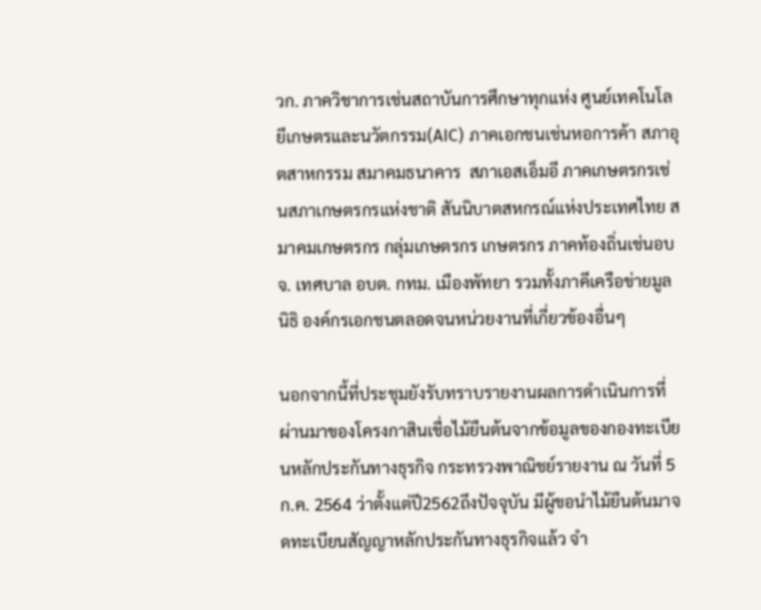วก. ภาควิชาการเช่นสถาบันการศึกษาทุกแห่ง ศูนย์เทคโนโลยีเกษตรและนวัตกรรม(AIC) ภาคเอกชนเช่นหอการค้า สภาอุตสาหกรรม สมาคมธนาคาร  สภาเอสเอ็มอี ภาคเกษตรกรเช่นสภาเกษตรกรแห่งชาติ สันนิบาตสหกรณ์แห่งประเทศไทย สมาคมเกษตรกร กลุ่มเกษตรกร เกษตรกร ภาคท้องถิ่นเช่นอบจ. เทศบาล อบต. กทม. เมืองพัทยา รวมทั้งภาคีเครือข่ายมูลนิธิ องค์กรเอกชนตลอดจนหน่วยงานที่เกี่ยวข้องอื่นๆ

นอกจากนี้ที่ประชุมยังรับทราบรายงานผลการดำเนินการที่ผ่านมาของโครงกาสินเชื่อไม้ยืนต้นจากข้อมูลของกองทะเบียนหลักประกันทางธุรกิจ กระทรวงพาณิชย์รายงาน ณ วันที่ 5 ก.ค. 2564 ว่าตั้งแต่ปี2562ถึงปัจจุบัน มีผู้ขอนำไม้ยืนต้นมาจดทะเบียนสัญญาหลักประกันทางธุรกิจแล้ว จำ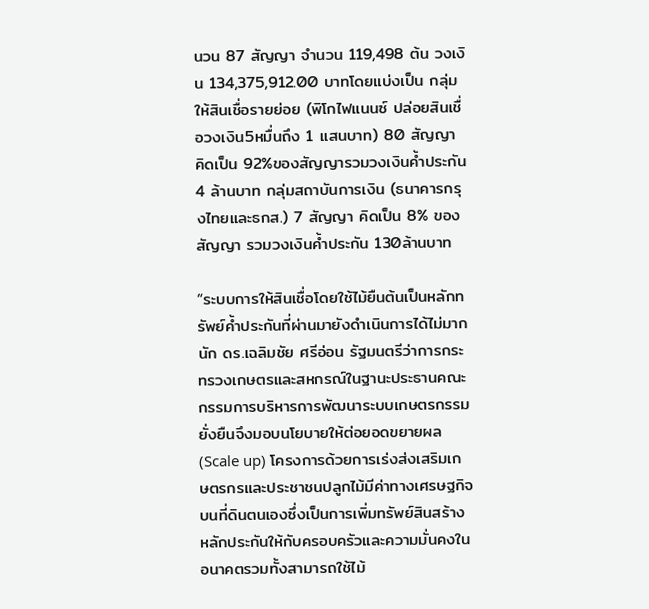นวน 87 สัญญา จำนวน 119,498 ต้น วงเงิน 134,375,912.00 บาทโดยแบ่งเป็น กลุ่มให้สินเชื่อรายย่อย (พิโกไฟแนนซ์ ปล่อยสินเชื่อวงเงิน5หมื่นถึง 1 แสนบาท) 80 สัญญา คิดเป็น 92%ของสัญญารวมวงเงินค้ำประกัน 4 ล้านบาท กลุ่มสถาบันการเงิน (ธนาคารกรุงไทยและธกส.) 7 สัญญา คิดเป็น 8% ของสัญญา รวมวงเงินค้ำประกัน 130ล้านบาท

“ระบบการให้สินเชื่อโดยใช้ไม้ยืนต้นเป็นหลักทรัพย์ค้ำประกันที่ผ่านมายังดำเนินการได้ไม่มากนัก ดร.เฉลิมชัย ศรีอ่อน รัฐมนตรีว่าการกระทรวงเกษตรและสหกรณ์ในฐานะประธานคณะกรรมการบริหารการพัฒนาระบบเกษตรกรรมยั่งยืนจึงมอบนโยบายให้ต่อยอดขยายผล (Scale up) โครงการด้วยการเร่งส่งเสริมเกษตรกรและประชาชนปลูกไม้มีค่าทางเศรษฐกิจบนที่ดินตนเองซึ่งเป็นการเพิ่มทรัพย์สินสร้างหลักประกันให้กับครอบครัวและความมั่นคงในอนาคตรวมทั้งสามารถใช้ไม้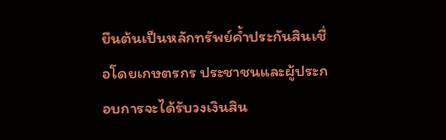ยืนต้นเป็นหลักทรัพย์ค้ำประกันสินเชื่อโดยเกษตรกร ประชาชนและผู้ประกอบการจะได้รับวงเงินสิน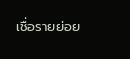เชื่อรายย่อย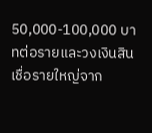50,000-100,000 บาทต่อรายและวงเงินสินเชื่อรายใหญ่จาก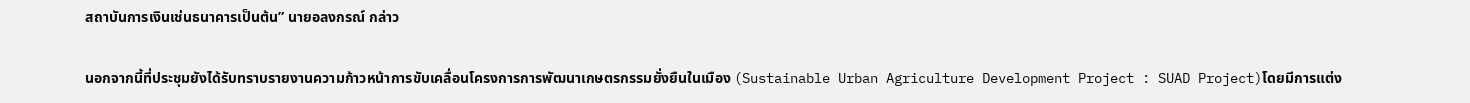สถาบันการเงินเช่นธนาคารเป็นต้น” นายอลงกรณ์ กล่าว

นอกจากนี้ที่ประชุมยังได้รับทราบรายงานความก้าวหน้าการขับเคลื่อนโครงการการพัฒนาเกษตรกรรมยั่งยืนในเมือง (Sustainable Urban Agriculture Development Project : SUAD Project)โดยมีการแต่ง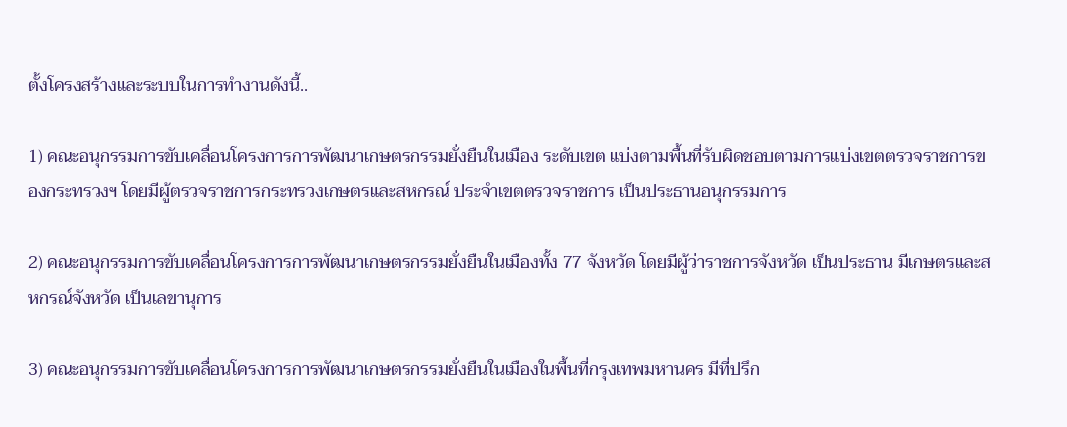ตั้งโครงสร้างและระบบในการทำงานดังนี้..

1) คณะอนุกรรมการขับเคลื่อนโครงการการพัฒนาเกษตรกรรมยั่งยืนในเมือง ระดับเขต แบ่งตามพื้นที่รับผิดชอบตามการแบ่งเขตตรวจราชการของกระทรวงฯ โดยมีผู้ตรวจราชการกระทรวงเกษตรและสหกรณ์ ประจำเขตตรวจราชการ เป็นประธานอนุกรรมการ

2) คณะอนุกรรมการขับเคลื่อนโครงการการพัฒนาเกษตรกรรมยั่งยืนในเมืองทั้ง 77 จังหวัด โดยมีผู้ว่าราชการจังหวัด เป็นประธาน มีเกษตรและสหกรณ์จังหวัด เป็นเลขานุการ

3) คณะอนุกรรมการขับเคลื่อนโครงการการพัฒนาเกษตรกรรมยั่งยืนในเมืองในพื้นที่กรุงเทพมหานคร มีที่ปรึก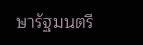ษารัฐมนตรี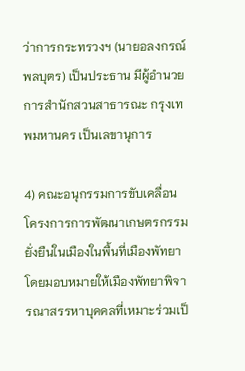ว่าการกระทรวงฯ (นายอลงกรณ์ พลบุตร) เป็นประธาน มีผู้อำนวยการสำนักสวนสาธารณะ กรุงเทพมหานคร เป็นเลขานุการ

4) คณะอนุกรรมการขับเคลื่อนโครงการการพัฒนาเกษตรกรรมยั่งยืนในเมืองในพื้นที่เมืองพัทยา โดยมอบหมายให้เมืองพัทยาพิจารณาสรรหาบุคคลที่เหมาะร่วมเป็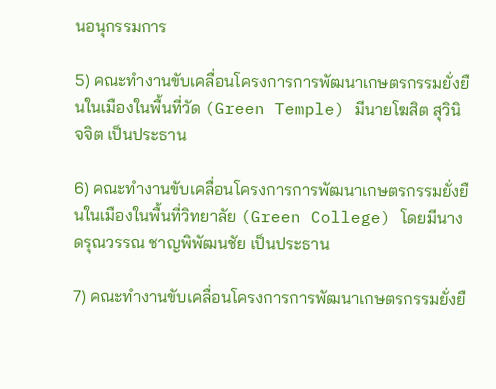นอนุกรรมการ

5) คณะทำงานขับเคลื่อนโครงการการพัฒนาเกษตรกรรมยั่งยืนในเมืองในพื้นที่วัด (Green Temple) มีนายโฆสิต สุวินิจจิต เป็นประธาน

6) คณะทำงานขับเคลื่อนโครงการการพัฒนาเกษตรกรรมยั่งยืนในเมืองในพื้นที่วิทยาลัย (Green College) โดยมีนางดรุณวรรณ ชาญพิพัฒนชัย เป็นประธาน

7) คณะทำงานขับเคลื่อนโครงการการพัฒนาเกษตรกรรมยั่งยื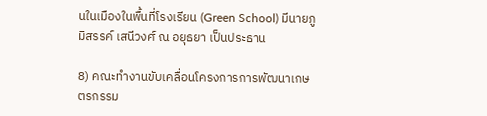นในเมืองในพื้นที่โรงเรียน (Green School) มีนายภูมิสรรค์ เสนีวงศ์ ณ อยุธยา เป็นประธาน

8) คณะทำงานขับเคลื่อนโครงการการพัฒนาเกษตรกรรม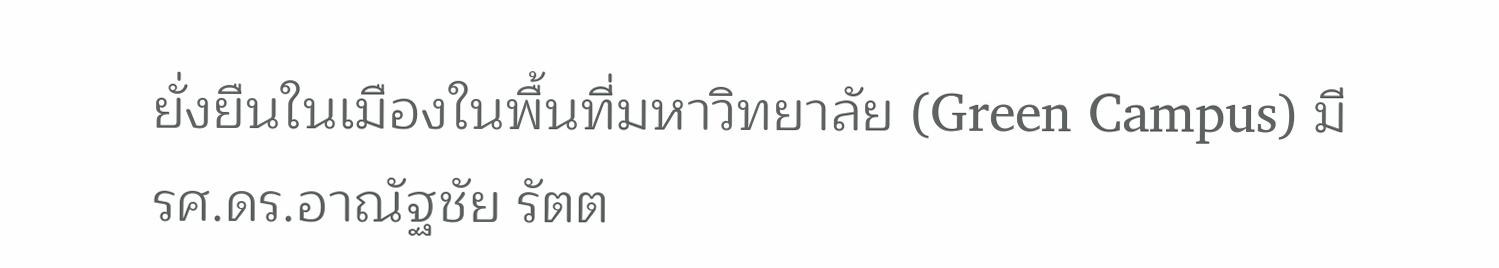ยั่งยืนในเมืองในพื้นที่มหาวิทยาลัย (Green Campus) มี รศ.ดร.อาณัฐชัย รัตต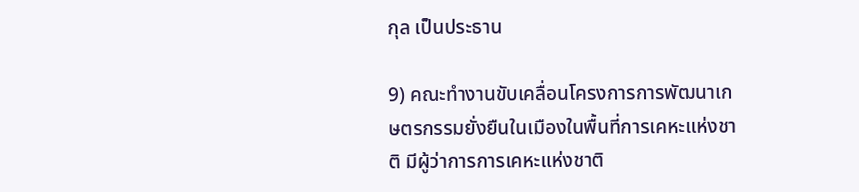กุล เป็นประธาน

9) คณะทำงานขับเคลื่อนโครงการการพัฒนาเกษตรกรรมยั่งยืนในเมืองในพื้นที่การเคหะแห่งชาติ มีผู้ว่าการการเคหะแห่งชาติ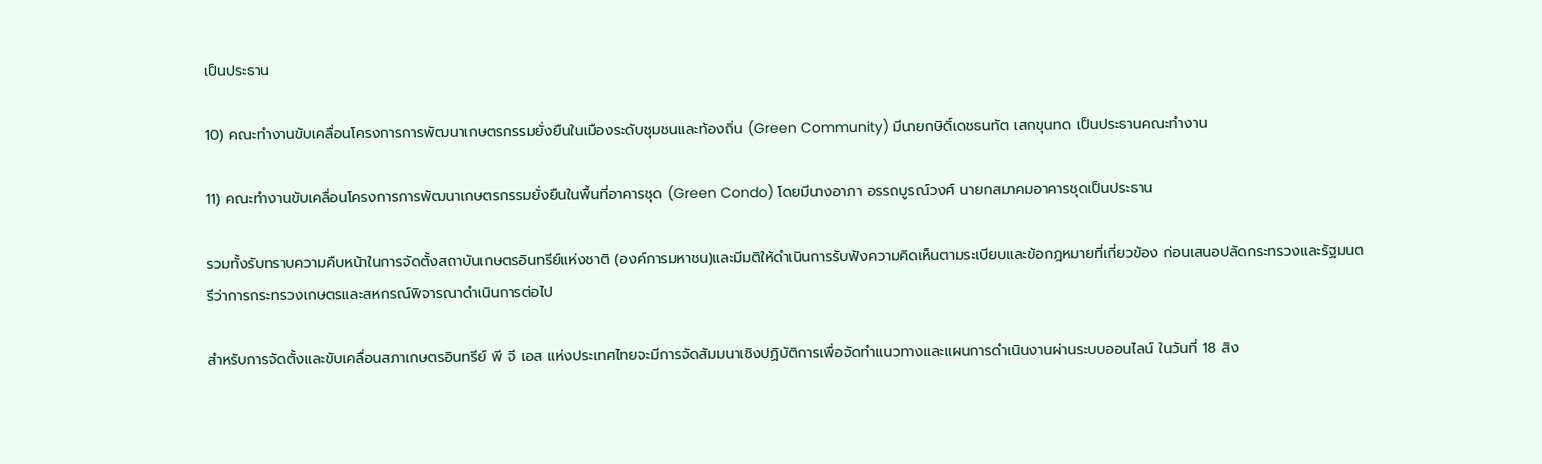เป็นประธาน

10) คณะทำงานขับเคลื่อนโครงการการพัฒนาเกษตรกรรมยั่งยืนในเมืองระดับชุมชนและท้องถิ่น (Green Community) มีนายกษิดิ์เดชธนทัต เสกขุนทด เป็นประธานคณะทำงาน

11) คณะทำงานขับเคลื่อนโครงการการพัฒนาเกษตรกรรมยั่งยืนในพื้นที่อาคารชุด (Green Condo) โดยมีนางอาภา อรรถบูรณ์วงศ์ นายกสมาคมอาคารชุดเป็นประธาน

รวมทั้งรับทราบความคืบหน้าในการจัดตั้งสถาบันเกษตรอินทรีย์แห่งชาติ (องค์การมหาชน)และมีมติให้ดำเนินการรับฟังความคิดเห็นตามระเบียบและข้อกฎหมายที่เกี่ยวข้อง ก่อนเสนอปลัดกระทรวงและรัฐมนตรีว่าการกระทรวงเกษตรและสหกรณ์พิจารณาดำเนินการต่อไป

สำหรับการจัดตั้งและขับเคลื่อนสภาเกษตรอินทรีย์ พี จี เอส แห่งประเทศไทยจะมีการจัดสัมมนาเชิงปฏิบัติการเพื่อจัดทำแนวทางและแผนการดำเนินงานผ่านระบบออนไลน์ ในวันที่ 18 สิง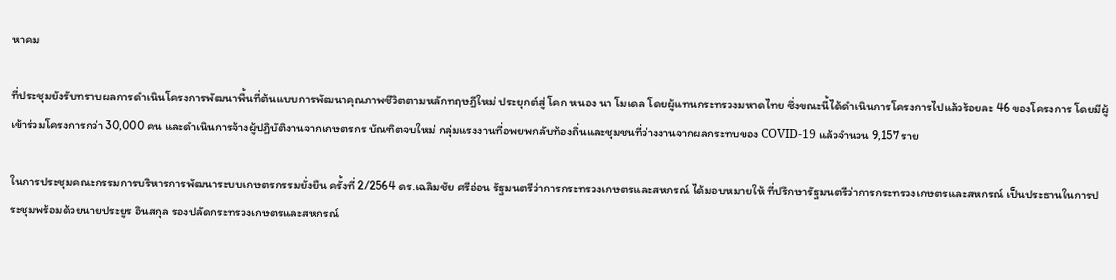หาคม

ที่ประชุมยังรับทราบผลการดำเนินโครงการพัฒนาพื้นที่ต้นแบบการพัฒนาคุณภาพชีวิตตามหลักทฤษฎีใหม่ ประยุกต์สู่ โคก หนอง นา โมเดล โดยผู้แทนกระทรวงมหาดไทย ซึ่งขณะนี้ได้ดำเนินการโครงการไปแล้วร้อยละ 46 ของโครงการ โดยมีผู้เข้าร่วมโครงการกว่า 30,000 คน และดำเนินการจ้างผู้ปฏิบัติงานจากเกษตรกร บัณฑิตจบใหม่ กลุ่มแรงงานที่อพยพกลับท้องถิ่นและชุมชนที่ว่างงานจากผลกระทบของ COVID-19 แล้วจำนวน 9,157 ราย

ในการประชุมคณะกรรมการบริหารการพัฒนาระบบเกษตรกรรมยั่งยืน ครั้งที่ 2/2564 ดร.เฉลิมชัย ศรีอ่อน รัฐมนตรีว่าการกระทรวงเกษตรและสหกรณ์ ได้มอบหมายให้ ที่ปรึกษารัฐมนตรีว่าการกระทรวงเกษตรและสหกรณ์ เป็นประธานในการประชุมพร้อมด้วยนายประยูร อินสกุล รองปลัดกระทรวงเกษตรและสหกรณ์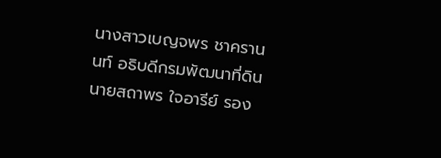นางสาวเบญจพร ชาครานนท์ อธิบดีกรมพัฒนาที่ดิน นายสถาพร ใจอารีย์ รอง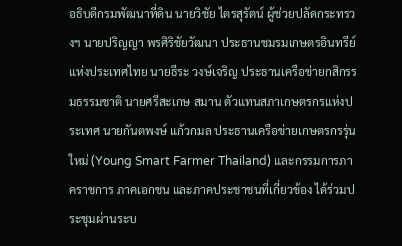อธิบดีกรมพัฒนาที่ดิน นายวิชัย ไตรสุรัตน์ ผู้ช่วยปลัดกระทรวงฯ นายปริญญา พรศิริชัยวัฒนา ประธานชมรมเกษตรอินทรีย์แห่งประเทศไทย นายธีระ วงษ์เจริญ ประธานเครือข่ายกสิกรรมธรรมชาติ นายศรีสะเกษ สมาน ตัวแทนสภาเกษตรกรแห่งประเทศ นายกันตพงษ์ แก้วกมล ประธานเครือข่ายเกษตรกรรุ่นใหม่ (Young Smart Farmer Thailand) และกรรมการภาคราชการ ภาคเอกชน และภาคประชาชนที่เกี่ยวข้อง ได้ร่วมประชุมผ่านระบ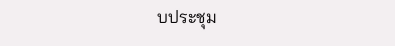บประชุม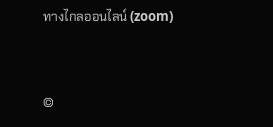ทางไกลออนไลน์ (zoom)


©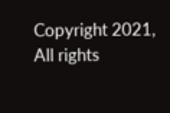Copyright 2021, All rights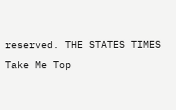reserved. THE STATES TIMES
Take Me Top